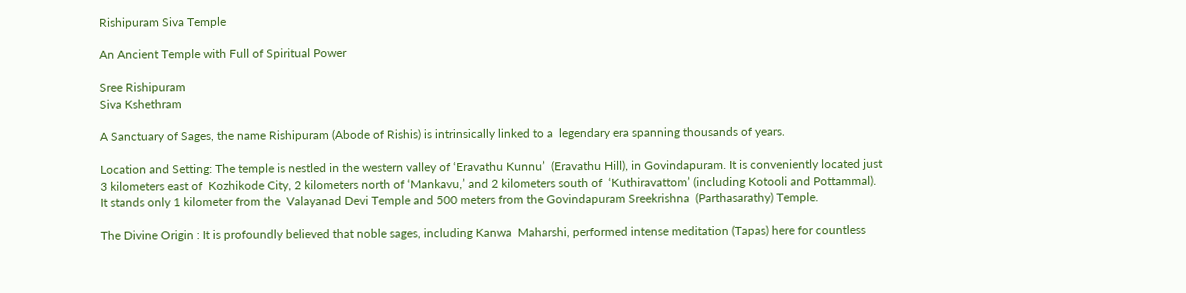Rishipuram Siva Temple

An Ancient Temple with Full of Spiritual Power

Sree Rishipuram
Siva Kshethram

A Sanctuary of Sages, the name Rishipuram (Abode of Rishis) is intrinsically linked to a  legendary era spanning thousands of years.

Location and Setting: The temple is nestled in the western valley of ‘Eravathu Kunnu’  (Eravathu Hill), in Govindapuram. It is conveniently located just 3 kilometers east of  Kozhikode City, 2 kilometers north of ‘Mankavu,’ and 2 kilometers south of  ‘Kuthiravattom’ (including Kotooli and Pottammal). It stands only 1 kilometer from the  Valayanad Devi Temple and 500 meters from the Govindapuram Sreekrishna  (Parthasarathy) Temple.

The Divine Origin : It is profoundly believed that noble sages, including Kanwa  Maharshi, performed intense meditation (Tapas) here for countless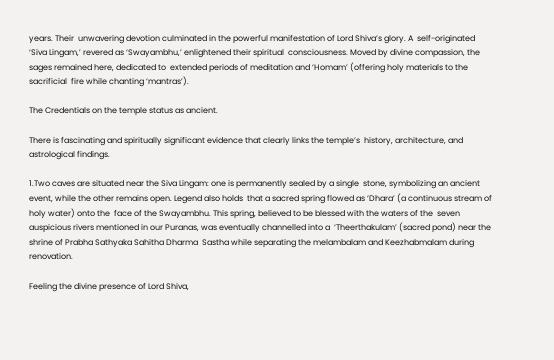years. Their  unwavering devotion culminated in the powerful manifestation of Lord Shiva’s glory. A  self-originated ‘Siva Lingam,’ revered as ‘Swayambhu,’ enlightened their spiritual  consciousness. Moved by divine compassion, the sages remained here, dedicated to  extended periods of meditation and ‘Homam’ (offering holy materials to the sacrificial  fire while chanting ‘mantras’).

The Credentials on the temple status as ancient.

There is fascinating and spiritually significant evidence that clearly links the temple’s  history, architecture, and astrological findings.

1.Two caves are situated near the Siva Lingam: one is permanently sealed by a single  stone, symbolizing an ancient event, while the other remains open. Legend also holds  that a sacred spring flowed as ‘Dhara’ (a continuous stream of holy water) onto the  face of the Swayambhu. This spring, believed to be blessed with the waters of the  seven auspicious rivers mentioned in our Puranas, was eventually channelled into a  ‘Theerthakulam’ (sacred pond) near the shrine of Prabha Sathyaka Sahitha Dharma  Sastha while separating the melambalam and Keezhabmalam during renovation.

Feeling the divine presence of Lord Shiva,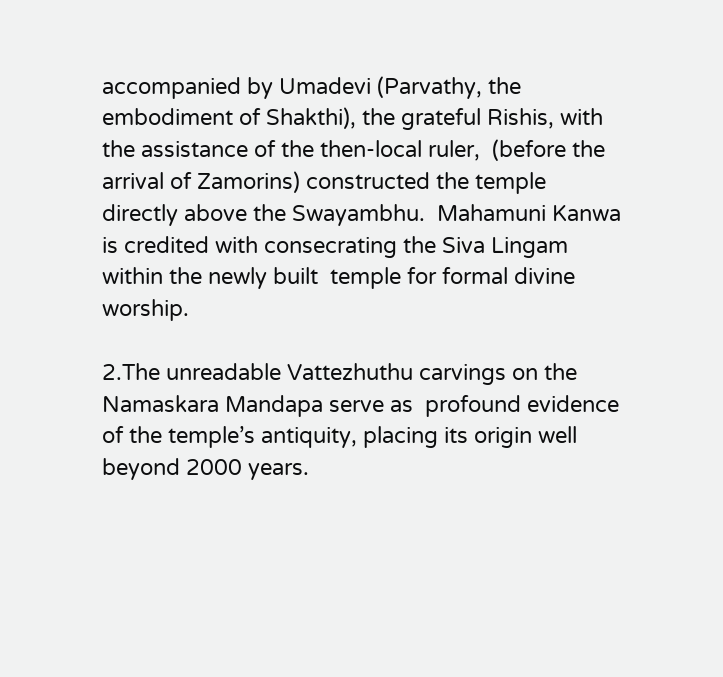accompanied by Umadevi (Parvathy, the  embodiment of Shakthi), the grateful Rishis, with the assistance of the then-local ruler,  (before the arrival of Zamorins) constructed the temple directly above the Swayambhu.  Mahamuni Kanwa is credited with consecrating the Siva Lingam within the newly built  temple for formal divine worship.

2.The unreadable Vattezhuthu carvings on the Namaskara Mandapa serve as  profound evidence of the temple’s antiquity, placing its origin well beyond 2000 years.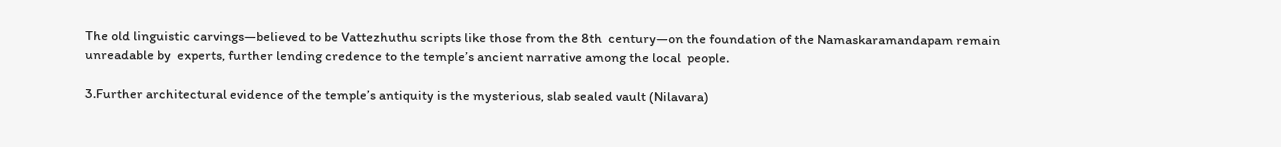The old linguistic carvings—believed to be Vattezhuthu scripts like those from the 8th  century—on the foundation of the Namaskaramandapam remain unreadable by  experts, further lending credence to the temple’s ancient narrative among the local  people.

3.Further architectural evidence of the temple’s antiquity is the mysterious, slab sealed vault (Nilavara)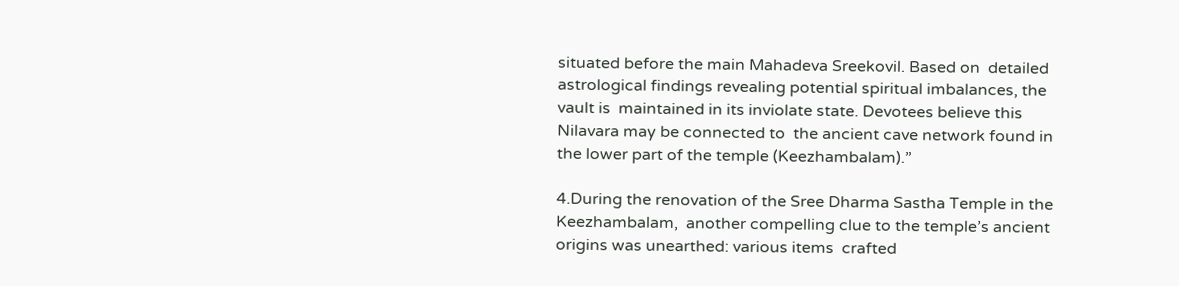situated before the main Mahadeva Sreekovil. Based on  detailed astrological findings revealing potential spiritual imbalances, the vault is  maintained in its inviolate state. Devotees believe this Nilavara may be connected to  the ancient cave network found in the lower part of the temple (Keezhambalam).”

4.During the renovation of the Sree Dharma Sastha Temple in the Keezhambalam,  another compelling clue to the temple’s ancient origins was unearthed: various items  crafted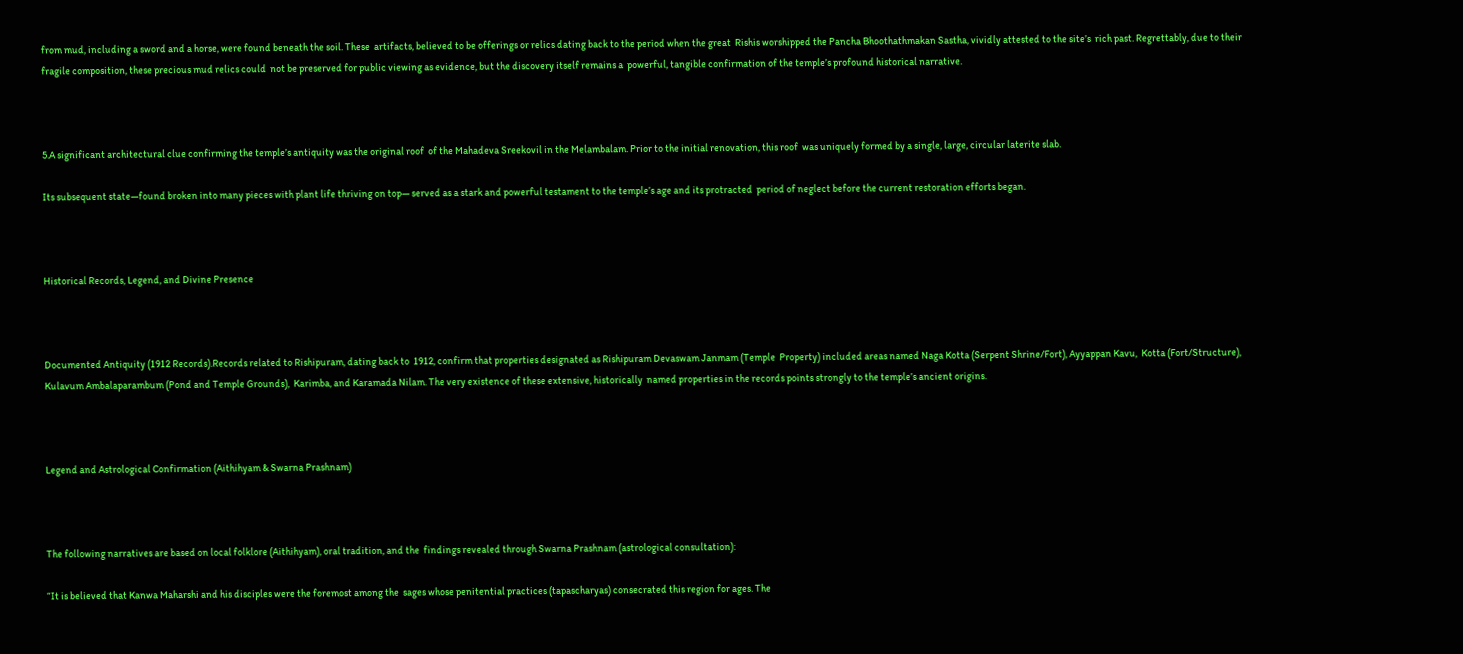from mud, including a sword and a horse, were found beneath the soil. These  artifacts, believed to be offerings or relics dating back to the period when the great  Rishis worshipped the Pancha Bhoothathmakan Sastha, vividly attested to the site’s  rich past. Regrettably, due to their fragile composition, these precious mud relics could  not be preserved for public viewing as evidence, but the discovery itself remains a  powerful, tangible confirmation of the temple’s profound historical narrative.



5.A significant architectural clue confirming the temple’s antiquity was the original roof  of the Mahadeva Sreekovil in the Melambalam. Prior to the initial renovation, this roof  was uniquely formed by a single, large, circular laterite slab.

Its subsequent state—found broken into many pieces with plant life thriving on top— served as a stark and powerful testament to the temple’s age and its protracted  period of neglect before the current restoration efforts began.



Historical Records, Legend, and Divine Presence



Documented Antiquity (1912 Records).Records related to Rishipuram, dating back to  1912, confirm that properties designated as Rishipuram Devaswam Janmam (Temple  Property) included areas named Naga Kotta (Serpent Shrine/Fort), Ayyappan Kavu,  Kotta (Fort/Structure), Kulavum Ambalaparambum (Pond and Temple Grounds),  Karimba, and Karamada Nilam. The very existence of these extensive, historically  named properties in the records points strongly to the temple’s ancient origins.



Legend and Astrological Confirmation (Aithihyam & Swarna Prashnam)



The following narratives are based on local folklore (Aithihyam), oral tradition, and the  findings revealed through Swarna Prashnam (astrological consultation):

“It is believed that Kanwa Maharshi and his disciples were the foremost among the  sages whose penitential practices (tapascharyas) consecrated this region for ages. The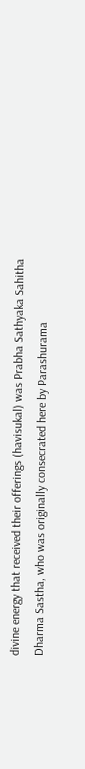divine energy that received their offerings (havisukal) was Prabha Sathyaka Sahitha  Dharma Sastha, who was originally consecrated here by Parashurama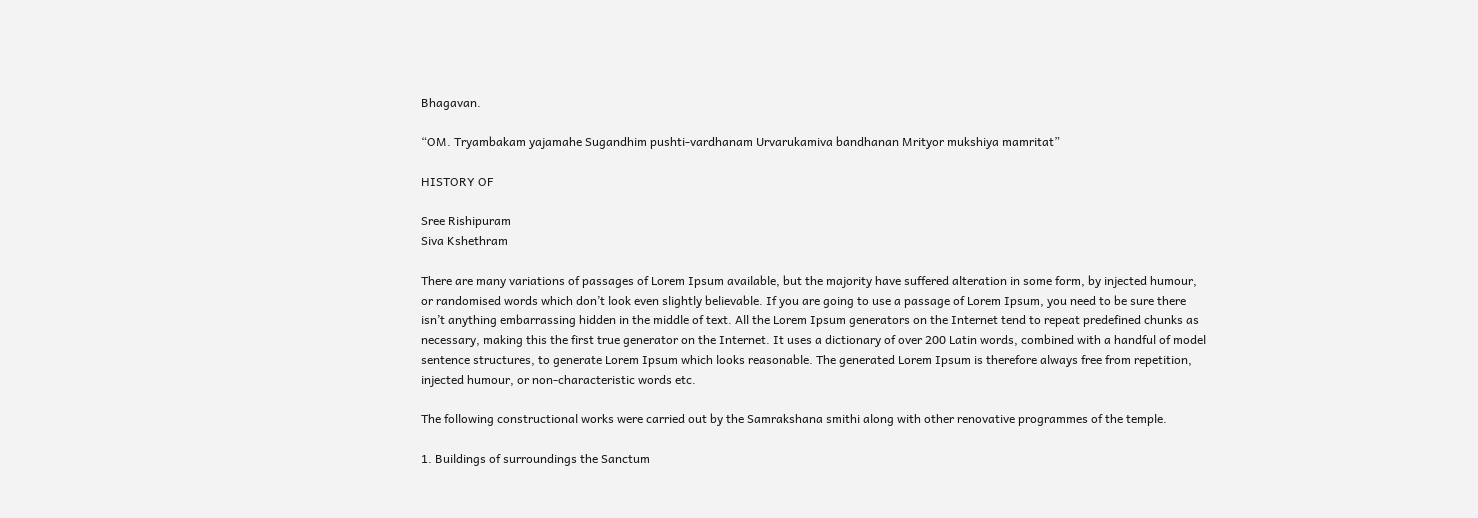Bhagavan.

“OM. Tryambakam yajamahe Sugandhim pushti-vardhanam Urvarukamiva bandhanan Mrityor mukshiya mamritat”

HISTORY OF

Sree Rishipuram
Siva Kshethram

There are many variations of passages of Lorem Ipsum available, but the majority have suffered alteration in some form, by injected humour, or randomised words which don’t look even slightly believable. If you are going to use a passage of Lorem Ipsum, you need to be sure there isn’t anything embarrassing hidden in the middle of text. All the Lorem Ipsum generators on the Internet tend to repeat predefined chunks as necessary, making this the first true generator on the Internet. It uses a dictionary of over 200 Latin words, combined with a handful of model sentence structures, to generate Lorem Ipsum which looks reasonable. The generated Lorem Ipsum is therefore always free from repetition, injected humour, or non-characteristic words etc.

The following constructional works were carried out by the Samrakshana smithi along with other renovative programmes of the temple.

1. Buildings of surroundings the Sanctum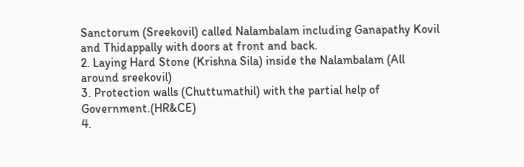Sanctorum (Sreekovil) called Nalambalam including Ganapathy Kovil and Thidappally with doors at front and back.
2. Laying Hard Stone (Krishna Sila) inside the Nalambalam (All around sreekovil)
3. Protection walls (Chuttumathil) with the partial help of Government.(HR&CE)
4.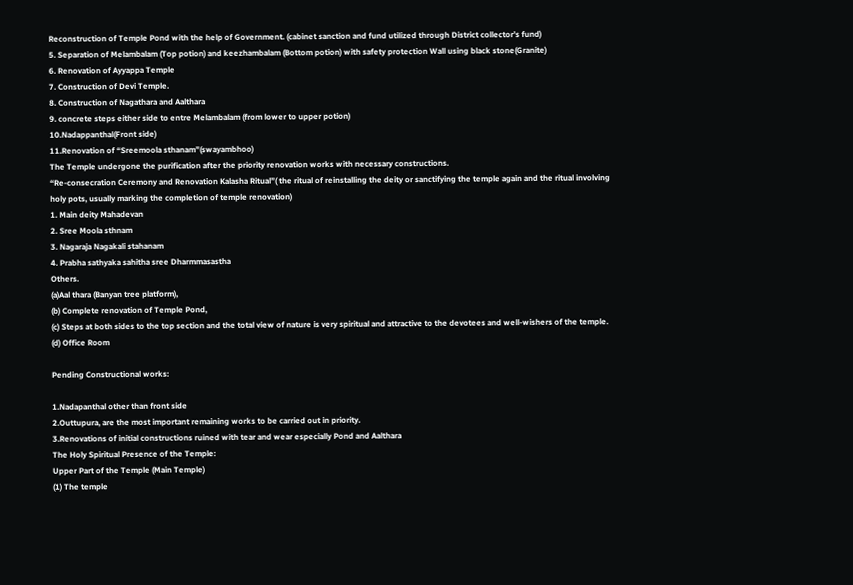Reconstruction of Temple Pond with the help of Government. (cabinet sanction and fund utilized through District collector’s fund)
5. Separation of Melambalam (Top potion) and keezhambalam (Bottom potion) with safety protection Wall using black stone(Granite)
6. Renovation of Ayyappa Temple
7. Construction of Devi Temple.
8. Construction of Nagathara and Aalthara
9. concrete steps either side to entre Melambalam (from lower to upper potion)
10.Nadappanthal(Front side)
11.Renovation of “Sreemoola sthanam”(swayambhoo)
The Temple undergone the purification after the priority renovation works with necessary constructions.
“Re-consecration Ceremony and Renovation Kalasha Ritual”( the ritual of reinstalling the deity or sanctifying the temple again and the ritual involving holy pots, usually marking the completion of temple renovation)
1. Main deity Mahadevan
2. Sree Moola sthnam
3. Nagaraja Nagakali stahanam
4. Prabha sathyaka sahitha sree Dharmmasastha
Others.
(a)Aal thara (Banyan tree platform),
(b) Complete renovation of Temple Pond,
(c) Steps at both sides to the top section and the total view of nature is very spiritual and attractive to the devotees and well-wishers of the temple.
(d) Office Room

Pending Constructional works:

1.Nadapanthal other than front side
2.Outtupura, are the most important remaining works to be carried out in priority.
3.Renovations of initial constructions ruined with tear and wear especially Pond and Aalthara
The Holy Spiritual Presence of the Temple:
Upper Part of the Temple (Main Temple)
(1) The temple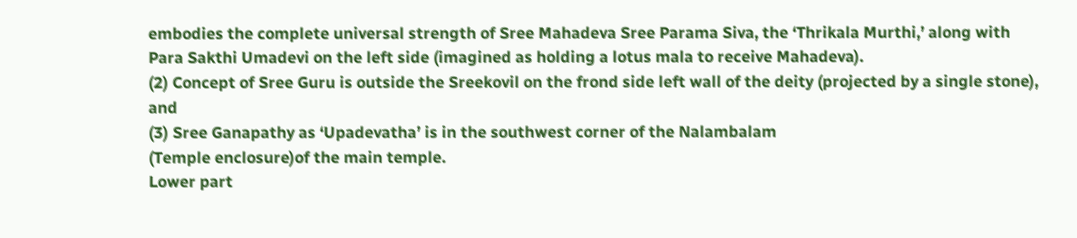embodies the complete universal strength of Sree Mahadeva Sree Parama Siva, the ‘Thrikala Murthi,’ along with Para Sakthi Umadevi on the left side (imagined as holding a lotus mala to receive Mahadeva).
(2) Concept of Sree Guru is outside the Sreekovil on the frond side left wall of the deity (projected by a single stone), and
(3) Sree Ganapathy as ‘Upadevatha’ is in the southwest corner of the Nalambalam
(Temple enclosure)of the main temple.
Lower part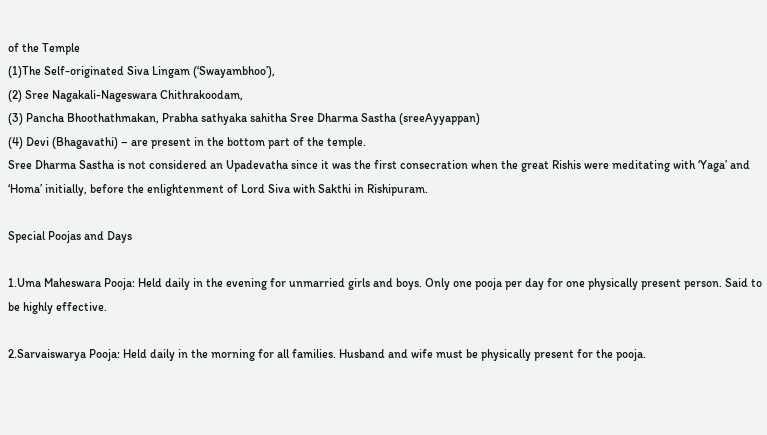of the Temple
(1)The Self-originated Siva Lingam (‘Swayambhoo’),
(2) Sree Nagakali-Nageswara Chithrakoodam,
(3) Pancha Bhoothathmakan, Prabha sathyaka sahitha Sree Dharma Sastha (sreeAyyappan)
(4) Devi (Bhagavathi) – are present in the bottom part of the temple.
Sree Dharma Sastha is not considered an Upadevatha since it was the first consecration when the great Rishis were meditating with ‘Yaga’ and ‘Homa’ initially, before the enlightenment of Lord Siva with Sakthi in Rishipuram.

Special Poojas and Days

1.Uma Maheswara Pooja: Held daily in the evening for unmarried girls and boys. Only one pooja per day for one physically present person. Said to be highly effective.

2.Sarvaiswarya Pooja: Held daily in the morning for all families. Husband and wife must be physically present for the pooja.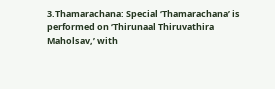3.Thamarachana: Special ‘Thamarachana’ is performed on ‘Thirunaal Thiruvathira
Maholsav,’ with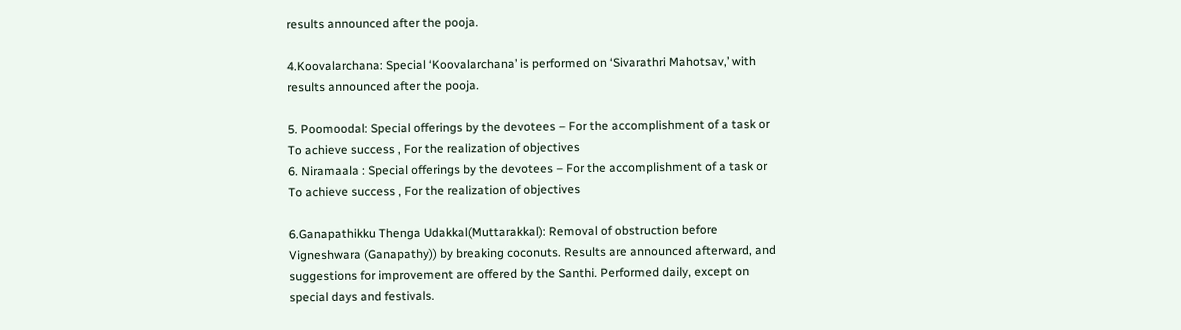results announced after the pooja.

4.Koovalarchana: Special ‘Koovalarchana’ is performed on ‘Sivarathri Mahotsav,’ with results announced after the pooja.

5. Poomoodal: Special offerings by the devotees – For the accomplishment of a task or To achieve success , For the realization of objectives
6. Niramaala : Special offerings by the devotees – For the accomplishment of a task or To achieve success , For the realization of objectives

6.Ganapathikku Thenga Udakkal(Muttarakkal): Removal of obstruction before Vigneshwara (Ganapathy)) by breaking coconuts. Results are announced afterward, and suggestions for improvement are offered by the Santhi. Performed daily, except on special days and festivals.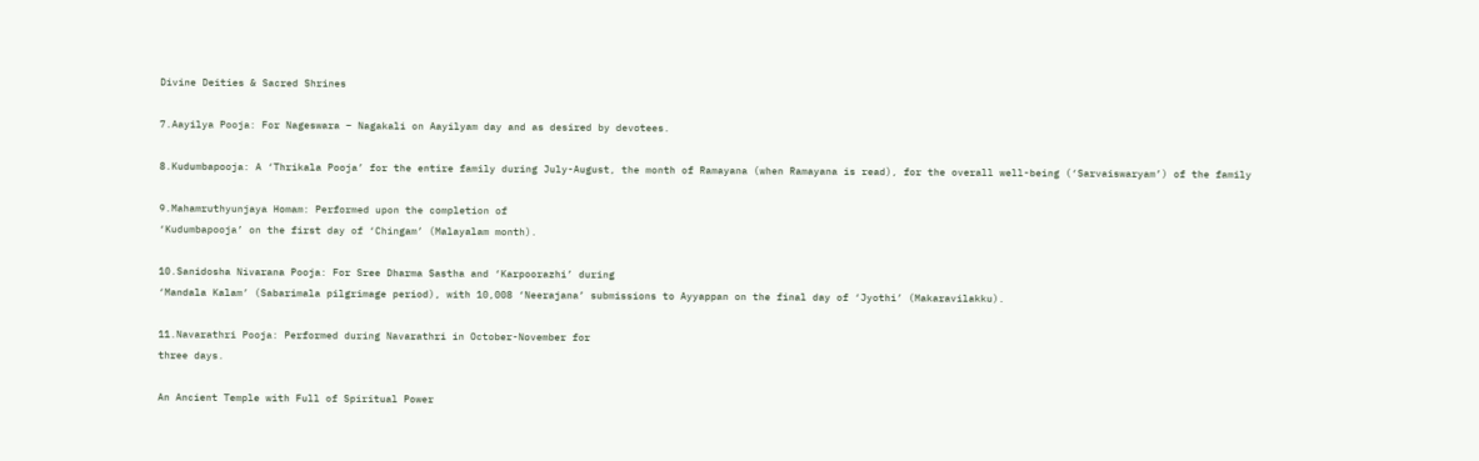Divine Deities & Sacred Shrines

7.Aayilya Pooja: For Nageswara – Nagakali on Aayilyam day and as desired by devotees.

8.Kudumbapooja: A ‘Thrikala Pooja’ for the entire family during July-August, the month of Ramayana (when Ramayana is read), for the overall well-being (‘Sarvaiswaryam’) of the family

9.Mahamruthyunjaya Homam: Performed upon the completion of
‘Kudumbapooja’ on the first day of ‘Chingam’ (Malayalam month).

10.Sanidosha Nivarana Pooja: For Sree Dharma Sastha and ‘Karpoorazhi’ during
‘Mandala Kalam’ (Sabarimala pilgrimage period), with 10,008 ‘Neerajana’ submissions to Ayyappan on the final day of ‘Jyothi’ (Makaravilakku).

11.Navarathri Pooja: Performed during Navarathri in October-November for
three days.

An Ancient Temple with Full of Spiritual Power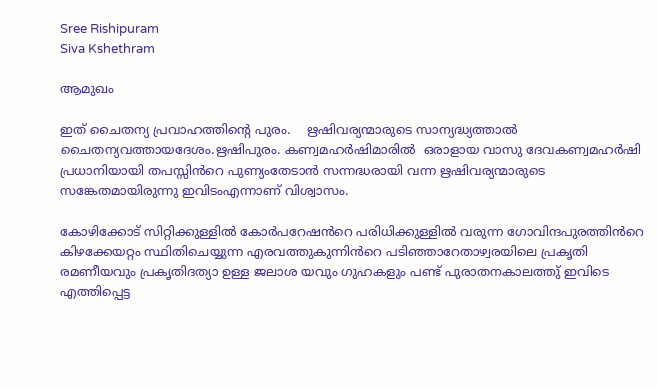Sree Rishipuram
Siva Kshethram

ആമുഖം

ഇത് ചൈതന്യ പ്രവാഹത്തിന്റെ പുരം.    ഋഷിവര്യന്മാരുടെ സാന്യദ്ധ്യത്താൽ ചൈതന്യവത്തായദേശം.ഋഷിപുരം. കണ്വമഹർഷിമാരിൽ  ഒരാളായ വാസു ദേവകണ്വമഹർഷി  പ്രധാനിയായി തപസ്സിൻറെ പുണ്യംതേടാൻ സന്നദ്ധരായി വന്ന ഋഷിവര്യന്മാരുടെ സങ്കേതമായിരുന്നു ഇവിടംഎന്നാണ് വിശ്വാസം.

കോഴിക്കോട് സിറ്റിക്കുള്ളിൽ കോർപറേഷൻറെ പരിധിക്കുള്ളിൽ വരുന്ന ഗോവിന്ദപുരത്തിൻറെ കിഴക്കേയറ്റം സ്ഥിതിചെയ്യുന്ന എരവത്തുകുന്നിൻറെ പടിഞ്ഞാറേതാഴ്വരയിലെ പ്രകൃതി രമണീയവും പ്രകൃതിദത്യാ ഉള്ള ജലാശ യവും ഗുഹകളും പണ്ട് പുരാതനകാലത്തു് ഇവിടെ എത്തിപ്പെട്ട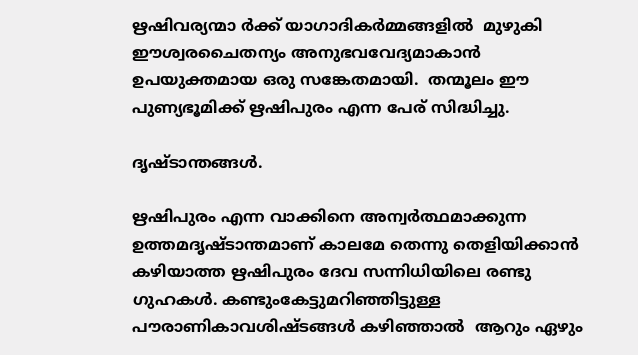ഋഷിവര്യന്മാ ർക്ക് യാഗാദികർമ്മങ്ങളിൽ  മുഴുകി ഈശ്വരചൈതന്യം അനുഭവവേദ്യമാകാൻ ഉപയുക്തമായ ഒരു സങ്കേതമായി.  തന്മൂലം ഈ പുണ്യഭൂമിക്ക് ഋഷിപുരം എന്ന പേര് സിദ്ധിച്ചു.

ദൃഷ്ടാന്തങ്ങൾ.

ഋഷിപുരം എന്ന വാക്കിനെ അന്വർത്ഥമാക്കുന്ന ഉത്തമദൃഷ്ടാന്തമാണ് കാലമേ തെന്നു തെളിയിക്കാൻ കഴിയാത്ത ഋഷിപുരം ദേവ സന്നിധിയിലെ രണ്ടു ഗുഹകൾ. കണ്ടുംകേട്ടുമറിഞ്ഞിട്ടുള്ള പൗരാണികാവശിഷ്ടങ്ങൾ കഴിഞ്ഞാൽ  ആറും ഏഴും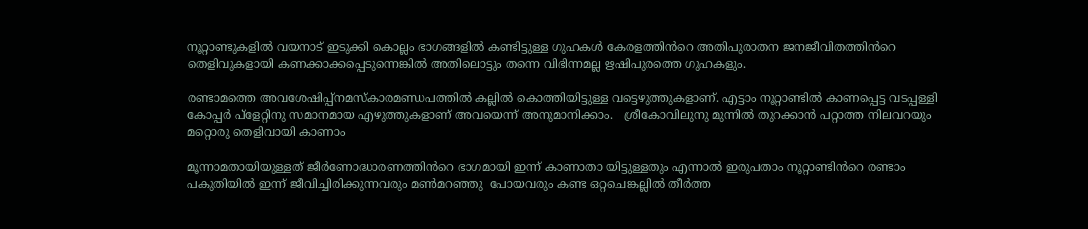നൂറ്റാണ്ടുകളിൽ വയനാട് ഇടുക്കി കൊല്ലം ഭാഗങ്ങളിൽ കണ്ടിട്ടുള്ള ഗുഹകൾ കേരളത്തിൻറെ അതിപുരാതന ജനജീവിതത്തിൻറെ തെളിവുകളായി കണക്കാക്കപ്പെടുന്നെങ്കിൽ അതിലൊട്ടും തന്നെ വിഭിന്നമല്ല ഋഷിപുരത്തെ ഗുഹകളും.

രണ്ടാമത്തെ അവശേഷിപ്പ്നമസ്കാരമണ്ഡപത്തിൽ കല്ലിൽ കൊത്തിയിട്ടുള്ള വട്ടെഴുത്തുകളാണ്‌. എട്ടാം നൂറ്റാണ്ടിൽ കാണപ്പെട്ട വടപ്പള്ളി കോപ്പർ പ്ളേറ്റിനു സമാനമായ എഴുത്തുകളാണ് അവയെന്ന് അനുമാനിക്കാം.   ശ്രീകോവിലുനു മുന്നിൽ തുറക്കാൻ പറ്റാത്ത നിലവറയും മറ്റൊരു തെളിവായി കാണാം

മൂന്നാമതായിയുള്ളത് ജീർണോദ്ധാരണത്തിൻറെ ഭാഗമായി ഇന്ന് കാണാതാ യിട്ടുള്ളതും എന്നാൽ ഇരുപതാം നൂറ്റാണ്ടിൻറെ രണ്ടാം പകുതിയിൽ ഇന്ന് ജീവിച്ചിരിക്കുന്നവരും മൺമറഞ്ഞു  പോയവരും കണ്ട ഒറ്റചെങ്കല്ലിൽ തീർത്ത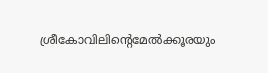ശ്രീകോവിലിന്റെമേൽക്കൂരയും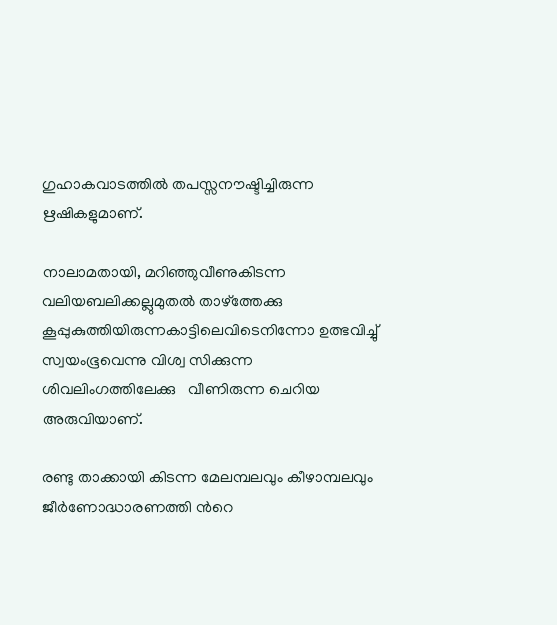ഗുഹാകവാടത്തിൽ തപസ്സനൗഷ്ടിച്ചിരുന്ന ഋഷികളുമാണ്.

നാലാമതായി, മറിഞ്ഞുവീണുകിടന്ന വലിയബലിക്കല്ലുമുതൽ താഴ്ത്തേക്കു കൂപ്പുകുത്തിയിരുന്നകാട്ടിലെവിടെനിന്നോ ഉത്ഭവിച്ചു് സ്വയംഭൂവെന്നു വിശ്വ സിക്കുന്ന ശിവലിംഗത്തിലേക്കു   വീണിരുന്ന ചെറിയ അരുവിയാണ്.

രണ്ടു താക്കായി കിടന്ന മേലമ്പലവും കീഴാമ്പലവും ജീർണോദ്ധാരണത്തി ൻറെ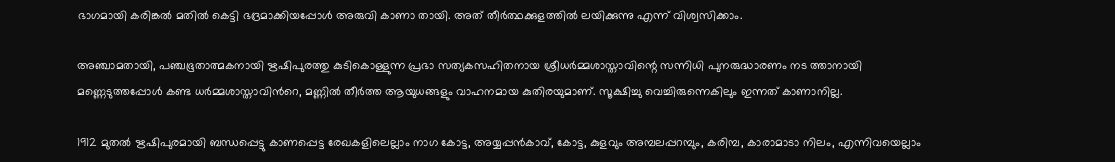ഭാഗമായി കരിങ്കൽ മതിൽ കെട്ടി ഭദ്രമാക്കിയപ്പോൾ അരുവി കാണാ തായി. അത് തീർത്ഥക്കുളത്തിൽ ലയിക്കുന്നു എന്ന് വിശ്വസിക്കാം.

അഞ്ചാമതായി, പഞ്ചഭൂതാത്മകനായി ഋഷിപുരത്തു കുടികൊള്ളുന്ന പ്രഭാ സത്യകസഹിതനായ ശ്രീധർമ്മശാസ്താവിന്റെ സന്നിധി പുനരുദ്ധാരണം നട ത്താനായി മണ്ണെടുത്തപ്പോൾ കണ്ട ധർമ്മശാസ്താവിൻറെ, മണ്ണിൽ തീർത്ത ആയുധങ്ങളും വാഹനമായ കുതിരയുമാണ്. സൂക്ഷിച്ചു വെച്ചിരുന്നെകിലും ഇന്നത് കാണാനില്ല.

1912 മുതൽ ഋഷിപുരമായി ബന്ധപ്പെട്ടു കാണപ്പെട്ട രേഖകളിലെല്ലാം നാഗ കോട്ട, അയ്യപ്പൻകാവ്, കോട്ട, കുളവും അമ്പലപ്പറമ്പും, കരിമ്പ, കാരാമാടാ നിലം, എന്നിവയെല്ലാം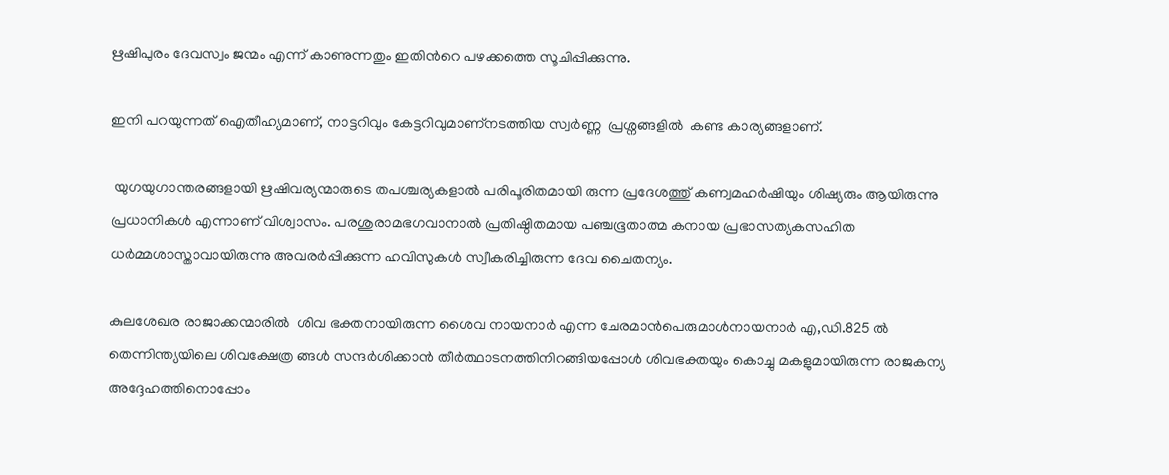ഋഷിപുരം ദേവസ്വം ജന്മം എന്ന് കാണുന്നതും ഇതിൻറെ പഴക്കത്തെ സൂചിപ്പിക്കുന്നു.

ഇനി പറയുന്നത് ഐതീഹ്യമാണ്, നാട്ടറിവും കേട്ടറിവുമാണ്നടത്തിയ സ്വർണ്ണ  പ്രശ്നങ്ങളിൽ  കണ്ട കാര്യങ്ങളാണ്.

 യുഗയുഗാന്തരങ്ങളായി ഋഷിവര്യന്മാരുടെ തപശ്ചര്യകളാൽ പരിപൂരിതമായി രുന്ന പ്രദേശത്തു് കണ്വമഹർഷിയും ശിഷ്യരും ആയിരുന്നു പ്രധാനികൾ എന്നാണ് വിശ്വാസം. പരശുരാമഭഗവാനാൽ പ്രതിഷ്ഠിതമായ പഞ്ചഭൂതാത്മ കനായ പ്രഭാസത്യകസഹിത ധർമ്മശാസ്താവായിരുന്നു അവരർപ്പിക്കുന്ന ഹവിസുകൾ സ്വീകരിച്ചിരുന്ന ദേവ ചൈതന്യം.

കുലശേഖര രാജാക്കന്മാരിൽ  ശിവ ഭക്തനായിരുന്ന ശൈവ നായനാർ എന്ന ചേരമാൻപെരുമാൾനായനാർ എ,ഡി.825 ൽ തെന്നിന്ത്യയിലെ ശിവക്ഷേത്ര ങ്ങൾ സന്ദർശിക്കാൻ തീർത്ഥാടനത്തിനിറങ്ങിയപ്പോൾ ശിവഭക്തയും കൊച്ചു മകളുമായിരുന്ന രാജകന്യ അദ്ദേഹത്തിനൊപ്പോം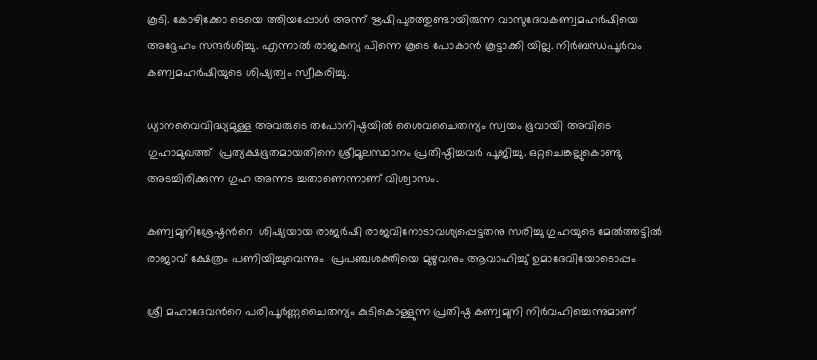കൂടി. കോഴിക്കോ ടെയെ ത്തിയപ്പോൾ അന്ന് ഋഷിപുരത്തുണ്ടായിരുന്ന വാസുദേവകണ്വമഹർഷിയെ അദ്ദേഹം സന്ദർശിച്ചു. എന്നാൽ രാജകന്യ പിന്നെ കൂടെ പോകാൻ കൂട്ടാക്കി യില്ല. നിർബന്ധപൂർവം കണ്വമഹർഷിയുടെ ശിഷ്യത്വം സ്വീകരിച്ചു.

ധ്യാനവൈവിദ്ധ്യമുള്ള അവരുടെ തപോനിഷ്ഠയിൽ ശൈവചൈതന്യം സ്വയം ഭൂവായി അവിടെ ഗുഹാമുഖത്ത്‌  പ്രത്യക്ഷഭൂതമായതിനെ ശ്രീമൂലസ്ഥാനം പ്രതിഷ്ഠിച്ചവർ പൂജിച്ചു. ഒറ്റചെങ്കല്ലുകൊണ്ടു അടച്ചിരിക്കുന്ന ഗുഹ അന്നട ച്ചതാണെന്നാണ് വിശ്വാസം.

കണ്വമുനിശ്രേഷ്ഠൻറെ  ശിഷ്യയായ രാജർഷി രാജവിനോടാവശ്യപ്പെട്ടതനു സരിച്ചു ഗുഹയുടെ മേൽത്തട്ടിൽ രാജാവ് ക്ഷേത്രം പണിയിച്ചുവെന്നും  പ്രപഞ്ചശക്തിയെ മുഴുവനും ആവാഹിച്ചു് ഉമാദേവിയോടൊപ്പം

ശ്രീ മഹാദേവൻറെ പരിപൂർണ്ണചൈതന്യം കുടികൊള്ളുന്ന പ്രതിഷ്ഠ കണ്വമുനി നിർവഹിച്ചെന്നുമാണ്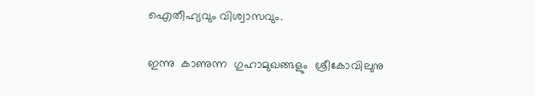ഐതീഹ്യവും വിശ്വാസവും.

ഇന്നു  കാണുന്ന  ഗുഹാമുഖങ്ങളും  ശ്രീകോവിലുനു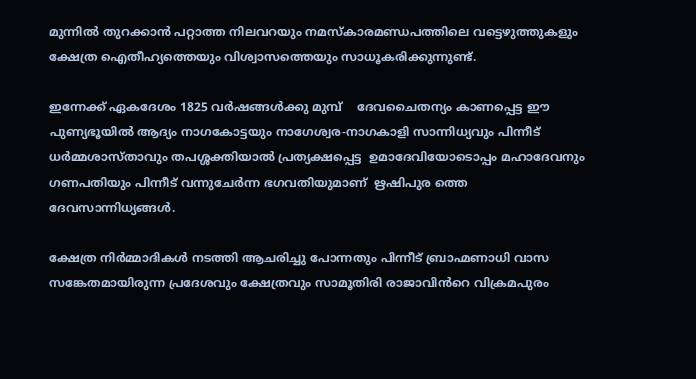മുന്നിൽ തുറക്കാൻ പറ്റാത്ത നിലവറയും നമസ്കാരമണ്ഡപത്തിലെ വട്ടെഴുത്തുകളും ക്ഷേത്ര ഐതീഹ്യത്തെയും വിശ്വാസത്തെയും സാധൂകരിക്കുന്നുണ്ട്.

ഇന്നേക്ക് ഏകദേശം 1825 വർഷങ്ങൾക്കു മുമ്പ്    ദേവചൈതന്യം കാണപ്പെട്ട ഈ പുണ്യഭൂയിൽ ആദ്യം നാഗകോട്ടയും നാഗേശ്വര-നാഗകാളി സാന്നിധ്യവും പിന്നീട് ധർമ്മശാസ്താവും തപശ്ശക്തിയാൽ പ്രത്യക്ഷപ്പെട്ട  ഉമാദേവിയോടൊപ്പം മഹാദേവനും ഗണപതിയും പിന്നീട് വന്നുചേർന്ന ഭഗവതിയുമാണ്  ഋഷിപുര ത്തെ  ദേവസാന്നിധ്യങ്ങൾ.

ക്ഷേത്ര നിർമ്മാദികൾ നടത്തി ആചരിച്ചു പോന്നതും പിന്നീട് ബ്രാഹ്മണാധി വാസ സങ്കേതമായിരുന്ന പ്രദേശവും ക്ഷേത്രവും സാമൂതിരി രാജാവിൻറെ വിക്രമപുരം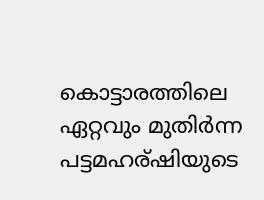കൊട്ടാരത്തിലെ ഏറ്റവും മുതിർന്ന പട്ടമഹര്ഷിയുടെ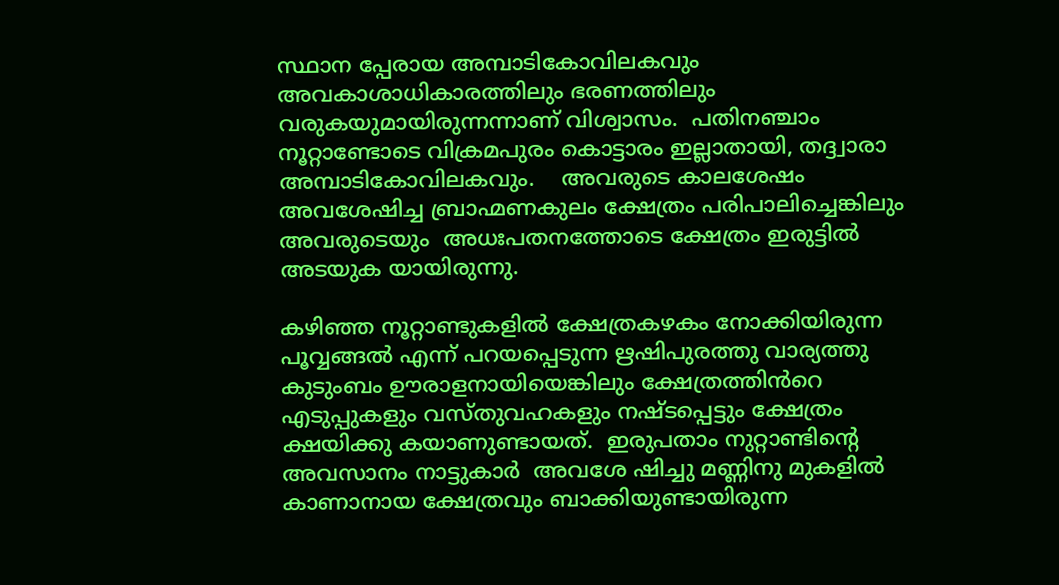സ്ഥാന പ്പേരായ അമ്പാടികോവിലകവും അവകാശാധികാരത്തിലും ഭരണത്തിലും വരുകയുമായിരുന്നന്നാണ് വിശ്വാസം.  പതിനഞ്ചാം നൂറ്റാണ്ടോടെ വിക്രമപുരം കൊട്ടാരം ഇല്ലാതായി, തദ്ദ്വാരാ അമ്പാടികോവിലകവും.    അവരുടെ കാലശേഷം അവശേഷിച്ച ബ്രാഹ്മണകുലം ക്ഷേത്രം പരിപാലിച്ചെങ്കിലും അവരുടെയും  അധഃപതനത്തോടെ ക്ഷേത്രം ഇരുട്ടിൽ അടയുക യായിരുന്നു.

കഴിഞ്ഞ നൂറ്റാണ്ടുകളിൽ ക്ഷേത്രകഴകം നോക്കിയിരുന്ന  പൂവ്വങ്ങൽ എന്ന് പറയപ്പെടുന്ന ഋഷിപുരത്തു വാര്യത്തു കുടുംബം ഊരാളനായിയെങ്കിലും ക്ഷേത്രത്തിൻറെ എടുപ്പുകളും വസ്തുവഹകളും നഷ്ടപ്പെട്ടും ക്ഷേത്രം ക്ഷയിക്കു കയാണുണ്ടായത്.  ഇരുപതാം നുറ്റാണ്ടിന്റെ അവസാനം നാട്ടുകാർ  അവശേ ഷിച്ചു മണ്ണിനു മുകളിൽ കാണാനായ ക്ഷേത്രവും ബാക്കിയുണ്ടായിരുന്ന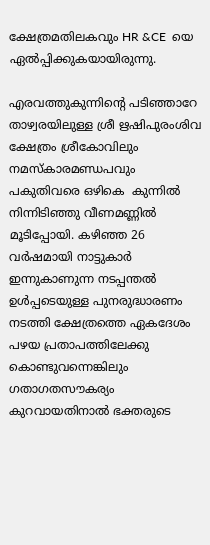ക്ഷേത്രമതിലകവും HR &CE  യെ ഏൽപ്പിക്കുകയായിരുന്നു.

എരവത്തുകുന്നിന്റെ പടിഞ്ഞാറേ താഴ്വരയിലുള്ള ശ്രീ ഋഷിപുരംശിവ ക്ഷേത്രം ശ്രീകോവിലും  നമസ്കാരമണ്ഡപവും പകുതിവരെ ഒഴികെ  കുന്നിൽ നിന്നിടിഞ്ഞു വീണമണ്ണിൽ മൂടിപ്പോയി. കഴിഞ്ഞ 26 വർഷമായി നാട്ടുകാർ ഇന്നുകാണുന്ന നടപ്പന്തൽ ഉൾപ്പടെയുള്ള പുനരുദ്ധാരണം നടത്തി ക്ഷേത്രത്തെ ഏകദേശം പഴയ പ്രതാപത്തിലേക്കു  കൊണ്ടുവന്നെങ്കിലും ഗതാഗതസൗകര്യം കുറവായതിനാൽ ഭക്തരുടെ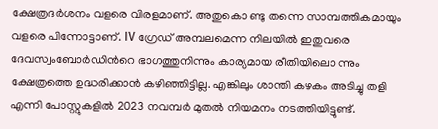ക്ഷേത്രദർശനം വളരെ വിരളമാണ്. അതുകൊ ണ്ടു തന്നെ സാമ്പത്തികമായും വളരെ പിന്നോട്ടാണ്. IV ഗ്രേഡ് അമ്പലമെന്ന നിലയിൽ ഇതുവരെ ദേവസ്വംബോർഡിൻറെ ഭാഗത്തുനിന്നും കാര്യമായ രീതിയിലൊ ന്നും ക്ഷേത്രത്തെ ഉദ്ധരിക്കാൻ കഴിഞ്ഞിട്ടില്ല. എങ്കിലും ശാന്തി കഴകം അടിച്ചു തളി എന്നി പോസ്റ്റുകളിൽ 2023 നവമ്പർ മുതൽ നിയമനം നടത്തിയിട്ടുണ്ട്.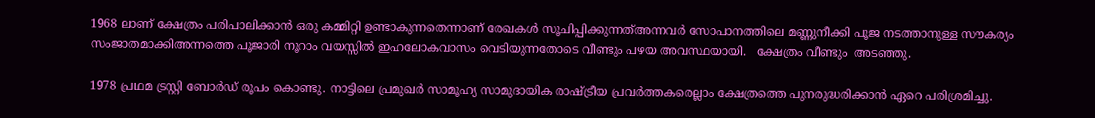1968 ലാണ് ക്ഷേത്രം പരിപാലിക്കാൻ ഒരു കമ്മിറ്റി ഉണ്ടാകുന്നതെന്നാണ് രേഖകൾ സൂചിപ്പിക്കുന്നത്അന്നവർ സോപാനത്തിലെ മണ്ണുനീക്കി പൂജ നടത്താനുള്ള സൗകര്യം  സംജാതമാക്കിഅന്നത്തെ പൂജാരി നൂറാം വയസ്സിൽ ഇഹലോകവാസം വെടിയുന്നതോടെ വീണ്ടും പഴയ അവസ്ഥയായി.   ക്ഷേത്രം വീണ്ടും  അടഞ്ഞു.

1978 പ്രഥമ ട്രസ്റ്റി ബോർഡ് രൂപം കൊണ്ടു. നാട്ടിലെ പ്രമുഖർ സാമൂഹ്യ സാമുദായിക രാഷ്ട്രീയ പ്രവർത്തകരെല്ലാം ക്ഷേത്രത്തെ പുനരുദ്ധരിക്കാൻ ഏറെ പരിശ്രമിച്ചു.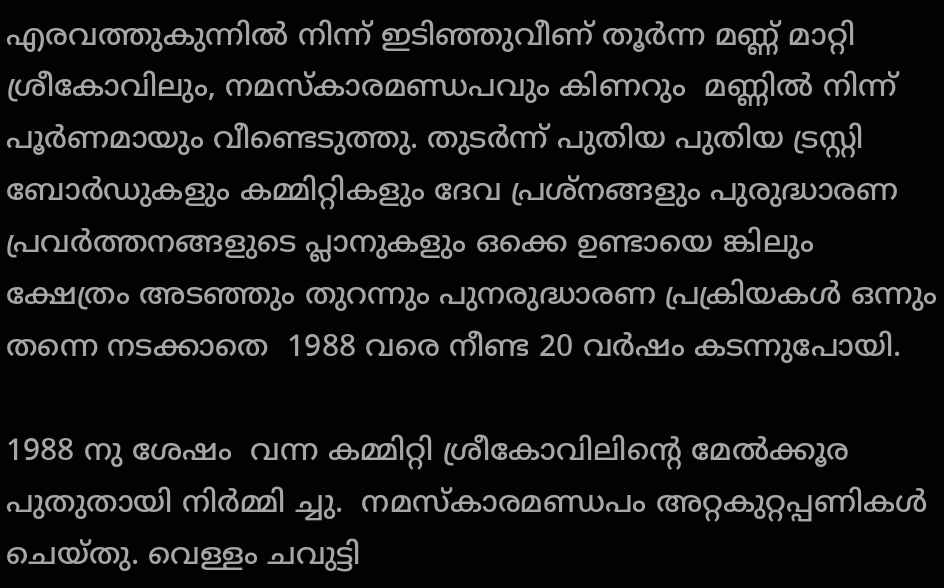എരവത്തുകുന്നിൽ നിന്ന് ഇടിഞ്ഞുവീണ് തൂർന്ന മണ്ണ് മാറ്റി ശ്രീകോവിലും, നമസ്കാരമണ്ഡപവും കിണറും  മണ്ണിൽ നിന്ന് പൂർണമായും വീണ്ടെടുത്തു. തുടർന്ന് പുതിയ പുതിയ ട്രസ്റ്റി ബോർഡുകളും കമ്മിറ്റികളും ദേവ പ്രശ്നങ്ങളും പുരുദ്ധാരണ  പ്രവർത്തനങ്ങളുടെ പ്ലാനുകളും ഒക്കെ ഉണ്ടായെ ങ്കിലും ക്ഷേത്രം അടഞ്ഞും തുറന്നും പുനരുദ്ധാരണ പ്രക്രിയകൾ ഒന്നും തന്നെ നടക്കാതെ  1988 വരെ നീണ്ട 20 വർഷം കടന്നുപോയി.

1988 നു ശേഷം  വന്ന കമ്മിറ്റി ശ്രീകോവിലിന്റെ മേൽക്കൂര പുതുതായി നിർമ്മി ച്ചു.  നമസ്കാരമണ്ഡപം അറ്റകുറ്റപ്പണികൾ ചെയ്തു. വെള്ളം ചവുട്ടി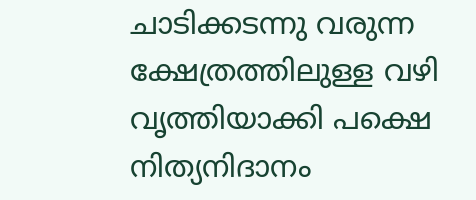ചാടിക്കടന്നു വരുന്ന ക്ഷേത്രത്തിലുള്ള വഴി  വൃത്തിയാക്കി പക്ഷെ നിത്യനിദാനം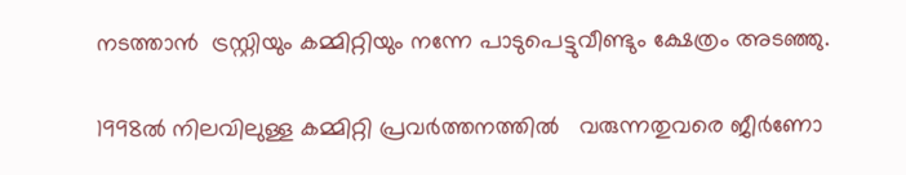നടത്താൻ  ട്രസ്റ്റിയും കമ്മിറ്റിയും നന്നേ പാടുപെട്ടുവീണ്ടും ക്ഷേത്രം അടഞ്ഞു.

1998ൽ നിലവിലുള്ള കമ്മിറ്റി പ്രവർത്തനത്തിൽ   വരുന്നതുവരെ ജീർണോ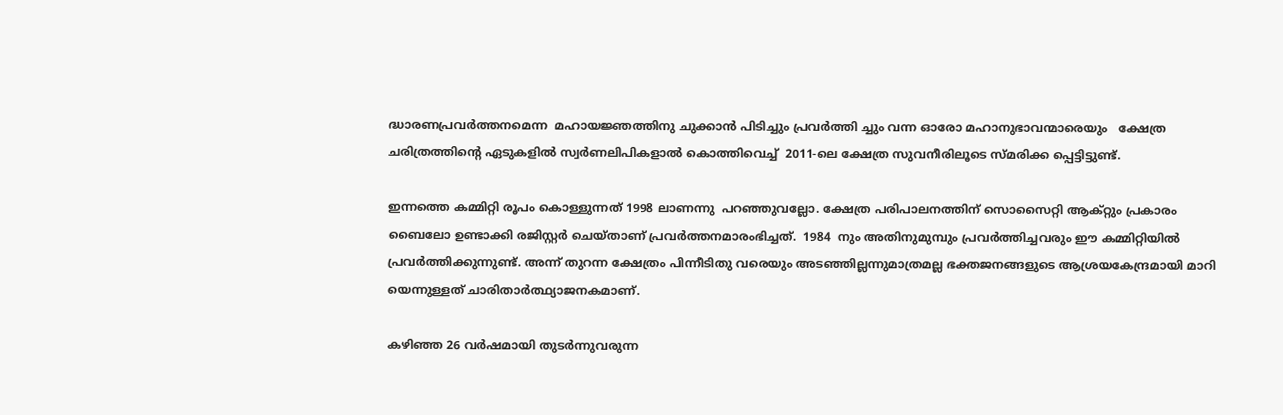ദ്ധാരണപ്രവർത്തനമെന്ന  മഹായജ്ഞത്തിനു ചുക്കാൻ പിടിച്ചും പ്രവർത്തി ച്ചും വന്ന ഓരോ മഹാനുഭാവന്മാരെയും   ക്ഷേത്ര ചരിത്രത്തിന്റെ ഏടുകളിൽ സ്വർണലിപികളാൽ കൊത്തിവെച്ച്  2011-ലെ ക്ഷേത്ര സുവനീരിലൂടെ സ്മരിക്ക പ്പെട്ടിട്ടുണ്ട്.

ഇന്നത്തെ കമ്മിറ്റി രൂപം കൊള്ളുന്നത് 1998 ലാണന്നു  പറഞ്ഞുവല്ലോ. ക്ഷേത്ര പരിപാലനത്തിന് സൊസൈറ്റി ആക്റ്റും പ്രകാരം  ബൈലോ ഉണ്ടാക്കി രജിസ്റ്റർ ചെയ്താണ് പ്രവർത്തനമാരംഭിച്ചത്.  1984  നും അതിനുമുമ്പും പ്രവർത്തിച്ചവരും ഈ കമ്മിറ്റിയിൽ പ്രവർത്തിക്കുന്നുണ്ട്. അന്ന് തുറന്ന ക്ഷേത്രം പിന്നീടിതു വരെയും അടഞ്ഞില്ലന്നുമാത്രമല്ല ഭക്തജനങ്ങളുടെ ആശ്രയകേന്ദ്രമായി മാറി  യെന്നുള്ളത് ചാരിതാർത്ഥ്യാജനകമാണ്.

കഴിഞ്ഞ 26 വർഷമായി തുടർന്നുവരുന്ന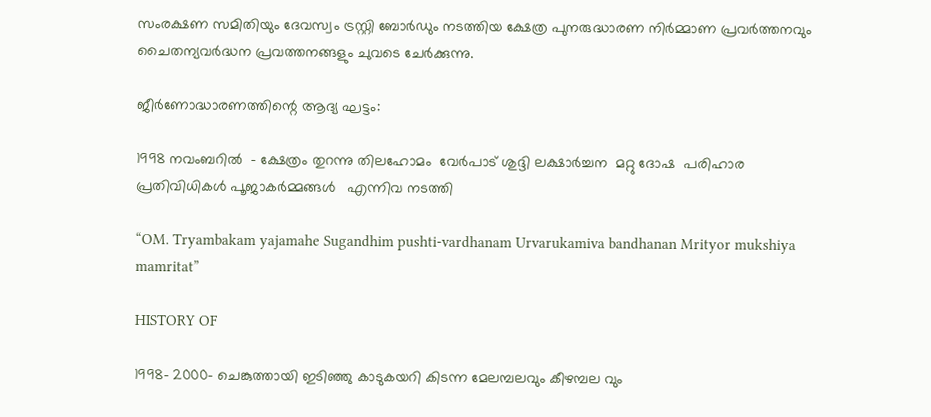സംരക്ഷണ സമിതിയും ദേവസ്വം ട്രസ്റ്റി ബോർഡും നടത്തിയ ക്ഷേത്ര പുനരുദ്ധാരണ നിർമ്മാണ പ്രവർത്തനവും ചൈതന്യവർദ്ധന പ്രവത്തനങ്ങളും ചുവടെ ചേർക്കുന്നു.

ജീർണോദ്ധാരണത്തിന്റെ ആദ്യ ഘട്ടം:

1998 നവംബറിൽ  – ക്ഷേത്രം തുറന്നു തിലഹോമം  വേർപാട് ശുദ്ദി ലക്ഷാർച്ചന  മറ്റു ദോഷ  പരിഹാര പ്രതിവിധികൾ പൂജാകർമ്മങ്ങൾ   എന്നിവ നടത്തി

“OM. Tryambakam yajamahe Sugandhim pushti-vardhanam Urvarukamiva bandhanan Mrityor mukshiya mamritat”

HISTORY OF

1998- 2000- ചെങ്കുത്തായി ഇടിഞ്ഞു കാടുകയറി കിടന്ന മേലമ്പലവും കീഴമ്പല വും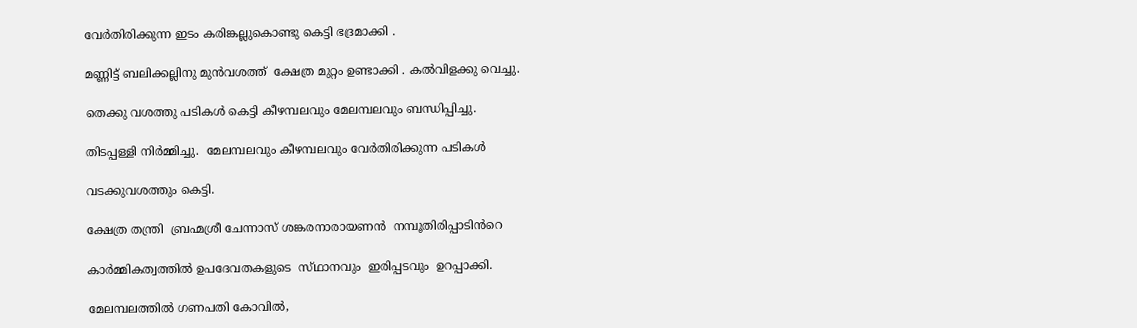വേർതിരിക്കുന്ന ഇടം കരിങ്കല്ലുകൊണ്ടു കെട്ടി ഭദ്രമാക്കി .

മണ്ണിട്ട് ബലിക്കല്ലിനു മുൻവശത്ത്‌  ക്ഷേത്ര മുറ്റം ഉണ്ടാക്കി . കൽവിളക്കു വെച്ചു.

തെക്കു വശത്തു പടികൾ കെട്ടി കീഴമ്പലവും മേലമ്പലവും ബന്ധിപ്പിച്ചു.

തിടപ്പള്ളി നിർമ്മിച്ചു.  മേലമ്പലവും കീഴമ്പലവും വേർതിരിക്കുന്ന പടികൾ

വടക്കുവശത്തും കെട്ടി.

ക്ഷേത്ര തന്ത്രി  ബ്രഹ്മശ്രീ ചേന്നാസ് ശങ്കരനാരായണൻ  നമ്പൂതിരിപ്പാടിൻറെ

കാർമ്മികത്വത്തിൽ ഉപദേവതകളുടെ  സ്‌ഥാനവും  ഇരിപ്പടവും  ഉറപ്പാക്കി.

മേലമ്പലത്തിൽ ഗണപതി കോവിൽ,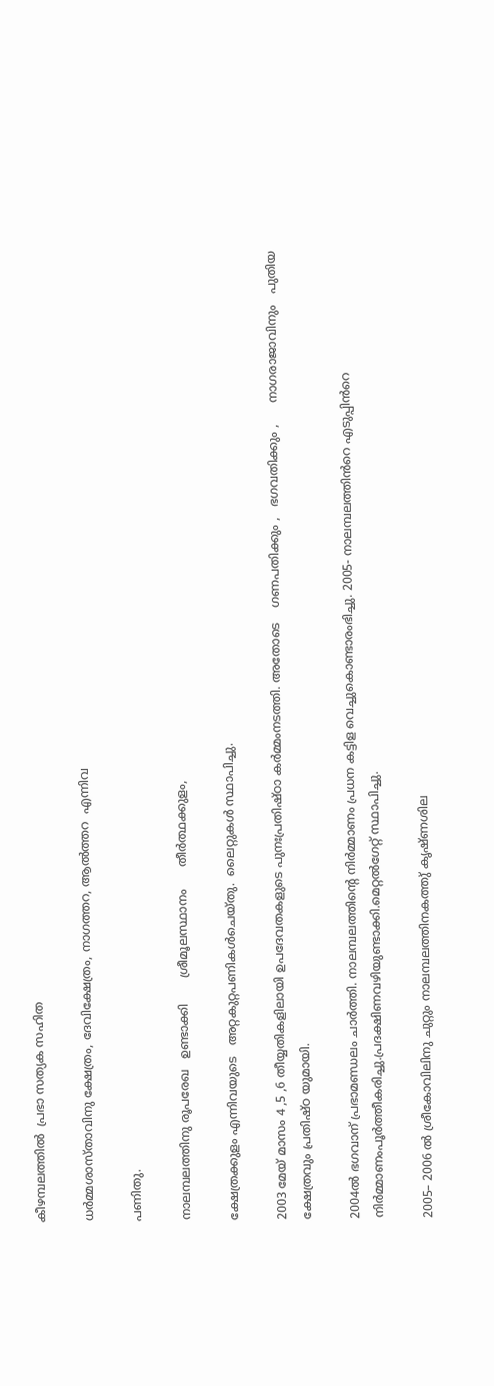കീഴമ്പലത്തിൽ  പ്രഭാ സത്യക സഹിത

ധർമ്മശാസ്താവിനു ക്ഷേത്രം, ദേവിക്ഷേത്രം, നാഗത്തറ, ആൽത്തറ  എന്നിവ

പണിതു.

നാലമ്പലത്തിനു രൂപരേഖ   ഉണ്ടാക്കി       ശ്രീമൂലസ്ഥാനം      തീർത്ഥക്കുളം,

ക്ഷേത്രക്കുളം എന്നിവയുടെ   അറ്റകുറ്റപണികൾചെയ്തു.  ലൈറ്റുകൾ സ്ഥാപിച്ചു.

2003 മേയ് മാസം 4 ,5 ,6 തീയ്യതികളിലായി ഉപദേവതകളുടെ പുനഃപ്രതിഷ്ഠാ കർമ്മംനടത്തി. അതോടെ    ഗണപതിക്കും ,   ഭഗവതിക്കും ,      നാഗരാജാവിനും   പുതിയ ക്ഷേത്രവും പ്രതിഷ്ഠ യുമായി.

2004ൽ ഭഗവാന് പ്രഭാമണ്ഡലം ചാർത്തി. നാലമ്പലത്തിന്റെ നിർമ്മാണം പ്രധന കട്ടിള വെച്ചുകൊണ്ടാരംഭിച്ചു. 2005- നാലമ്പലത്തിൻറെ എടുപ്പിൻറെ നിർമ്മാണംപൂർത്തീകരിച്ചു.പ്രദക്ഷിണവഴിയുണ്ടാക്കി.മെറ്റൽഗേറ്റ് സ്ഥാപിച്ചു.

2005– 2006 ൽ ശ്രീകോവിലിനു ചുറ്റും നാലമ്പലത്തിനകത്തു് കൃഷ്ണശില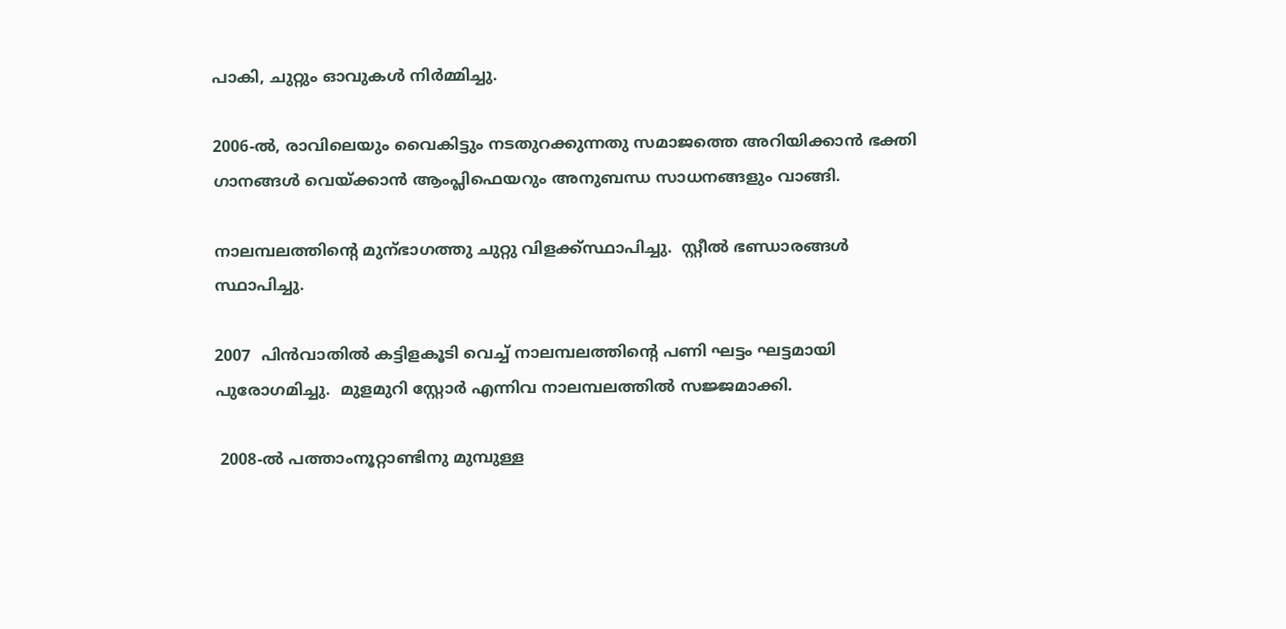പാകി, ചുറ്റും ഓവുകൾ നിർമ്മിച്ചു.

2006-ൽ, രാവിലെയും വൈകിട്ടും നടതുറക്കുന്നതു സമാജത്തെ അറിയിക്കാൻ ഭക്തി ഗാനങ്ങൾ വെയ്ക്കാൻ ആംപ്ലിഫെയറും അനുബന്ധ സാധനങ്ങളും വാങ്ങി.

നാലമ്പലത്തിന്റെ മുന്ഭാഗത്തു ചുറ്റു വിളക്ക്സ്ഥാപിച്ചു.  സ്റ്റീൽ ഭണ്ഡാരങ്ങൾ  സ്ഥാപിച്ചു.

2007  പിൻവാതിൽ കട്ടിളകൂടി വെച്ച് നാലമ്പലത്തിന്റെ പണി ഘട്ടം ഘട്ടമായി  പുരോഗമിച്ചു.  മുളമുറി സ്റ്റോർ എന്നിവ നാലമ്പലത്തിൽ സജ്ജമാക്കി.

 2008-ൽ പത്താംനൂറ്റാണ്ടിനു മുമ്പുള്ള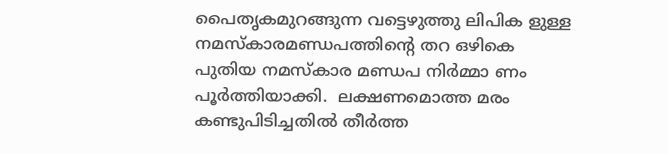പൈതൃകമുറങ്ങുന്ന വട്ടെഴുത്തു ലിപിക ളുള്ള നമസ്കാരമണ്ഡപത്തിന്റെ തറ ഒഴികെ പുതിയ നമസ്കാര മണ്ഡപ നിർമ്മാ ണം പൂർത്തിയാക്കി.  ലക്ഷണമൊത്ത മരം കണ്ടുപിടിച്ചതിൽ തീർത്ത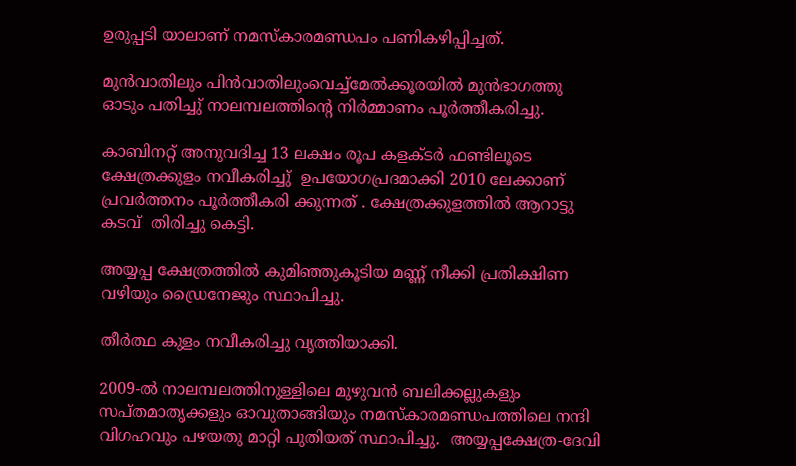ഉരുപ്പടി യാലാണ് നമസ്കാരമണ്ഡപം പണികഴിപ്പിച്ചത്.

മുൻവാതിലും പിൻവാതിലുംവെച്ച്മേൽക്കൂരയിൽ മുൻഭാഗത്തു ഓടും പതിച്ചു് നാലമ്പലത്തിന്റെ നിർമ്മാണം പൂർത്തീകരിച്ചു.

കാബിനറ്റ് അനുവദിച്ച 13 ലക്ഷം രൂപ കളക്ടർ ഫണ്ടിലൂടെ ക്ഷേത്രക്കുളം നവീകരിച്ചു്  ഉപയോഗപ്രദമാക്കി 2010 ലേക്കാണ്‌ പ്രവർത്തനം പൂർത്തീകരി ക്കുന്നത് . ക്ഷേത്രക്കുളത്തിൽ ആറാട്ടു കടവ്  തിരിച്ചു കെട്ടി.

അയ്യപ്പ ക്ഷേത്രത്തിൽ കുമിഞ്ഞുകൂടിയ മണ്ണ് നീക്കി പ്രതിക്ഷിണ വഴിയും ഡ്രൈനേജും സ്ഥാപിച്ചു.

തീർത്ഥ കുളം നവീകരിച്ചു വൃത്തിയാക്കി.

2009-ൽ നാലമ്പലത്തിനുള്ളിലെ മുഴുവൻ ബലിക്കല്ലുകളും സപ്തമാതൃക്കളും ഓവുതാങ്ങിയും നമസ്കാരമണ്ഡപത്തിലെ നന്ദി വിഗഹവും പഴയതു മാറ്റി പുതിയത് സ്ഥാപിച്ചു.  അയ്യപ്പക്ഷേത്ര-ദേവി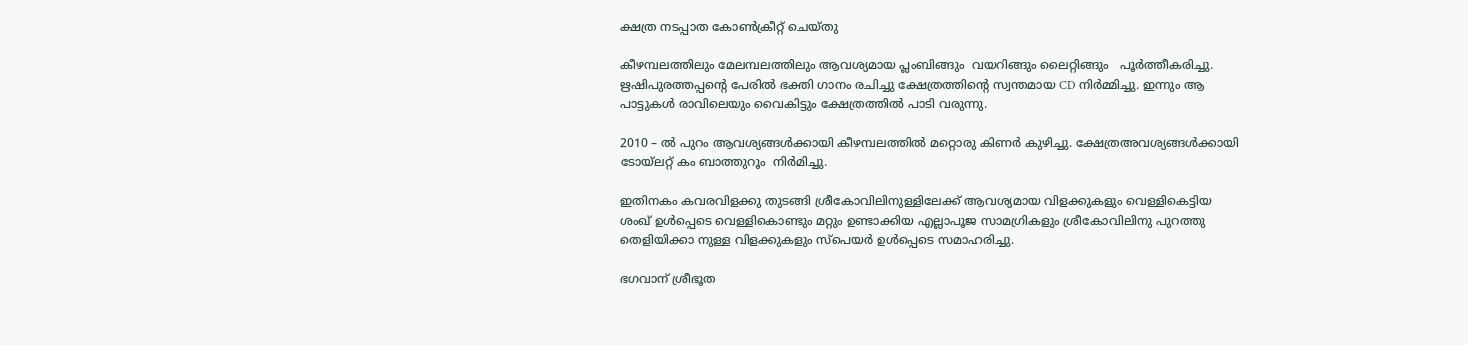ക്ഷത്ര നടപ്പാത കോൺക്രീറ്റ് ചെയ്തു

കീഴമ്പലത്തിലും മേലമ്പലത്തിലും ആവശ്യമായ പ്ലംബിങ്ങും  വയറിങ്ങും ലൈറ്റിങ്ങും   പൂർത്തീകരിച്ചു.  ഋഷിപുരത്തപ്പന്റെ പേരിൽ ഭക്തി ഗാനം രചിച്ചു ക്ഷേത്രത്തിന്റെ സ്വന്തമായ CD നിർമ്മിച്ചു. ഇന്നും ആ പാട്ടുകൾ രാവിലെയും വൈകിട്ടും ക്ഷേത്രത്തിൽ പാടി വരുന്നു.

2010 – ൽ പുറം ആവശ്യങ്ങൾക്കായി കീഴമ്പലത്തിൽ മറ്റൊരു കിണർ കുഴിച്ചു. ക്ഷേത്രഅവശ്യങ്ങൾക്കായി ടോയ്ലറ്റ് കം ബാത്തുറൂം  നിർമിച്ചു.

ഇതിനകം കവരവിളക്കു തുടങ്ങി ശ്രീകോവിലിനുള്ളിലേക്ക് ആവശ്യമായ വിളക്കുകളും വെള്ളികെട്ടിയ ശംഖ്‌ ഉൾപ്പെടെ വെള്ളികൊണ്ടും മറ്റും ഉണ്ടാക്കിയ എല്ലാപൂജ സാമഗ്രികളും ശ്രീകോവിലിനു പുറത്തു തെളിയിക്കാ നുള്ള വിളക്കുകളും സ്പെയർ ഉൾപ്പെടെ സമാഹരിച്ചു.

ഭഗവാന് ശ്രീഭൂത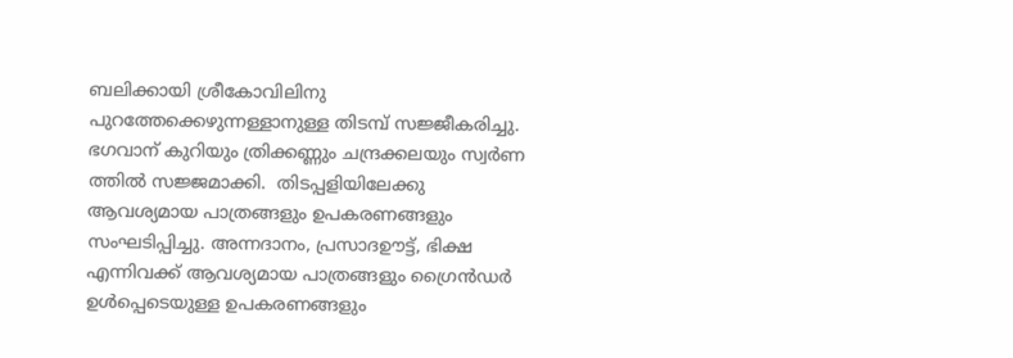ബലിക്കായി ശ്രീകോവിലിനു പുറത്തേക്കെഴുന്നള്ളാനുള്ള തിടമ്പ് സജ്ജീകരിച്ചു. ഭഗവാന് കുറിയും ത്രിക്കണ്ണും ചന്ദ്രക്കലയും സ്വർണ ത്തിൽ സജ്ജമാക്കി.  തിടപ്പളിയിലേക്കു ആവശ്യമായ പാത്രങ്ങളും ഉപകരണങ്ങളും സംഘടിപ്പിച്ചു. അന്നദാനം, പ്രസാദഊട്ട്, ഭിക്ഷ എന്നിവക്ക് ആവശ്യമായ പാത്രങ്ങളും ഗ്രൈൻഡർ ഉൾപ്പെടെയുള്ള ഉപകരണങ്ങളും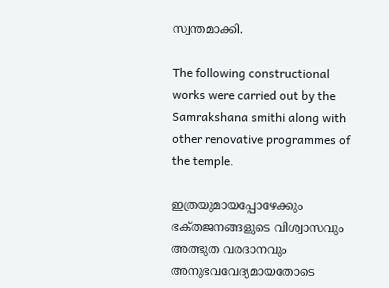സ്വന്തമാക്കി.

The following constructional works were carried out by the Samrakshana smithi along with other renovative programmes of the temple.

ഇത്രയുമായപ്പോഴേക്കും ഭക്‌തജനങ്ങളുടെ വിശ്വാസവും അത്ഭുത വരദാനവും അനുഭവവേദ്യമായതോടെ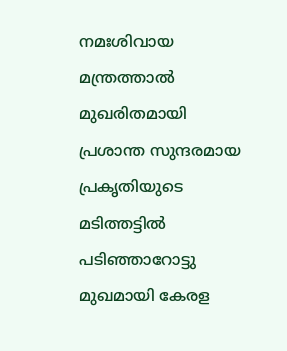നമഃശിവായ മന്ത്രത്താൽ മുഖരിതമായി പ്രശാന്ത സുന്ദരമായ പ്രകൃതിയുടെ മടിത്തട്ടിൽ  പടിഞ്ഞാറോട്ടു മുഖമായി കേരള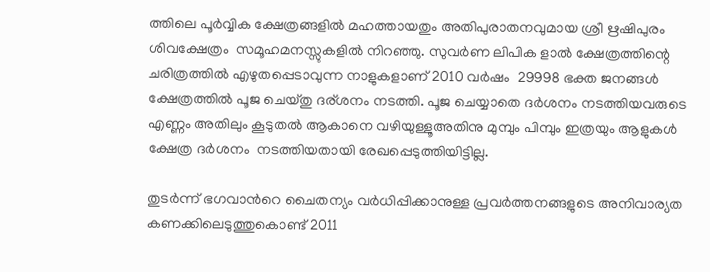ത്തിലെ പൂർവ്വിക ക്ഷേത്രങ്ങളിൽ മഹത്തായതും അതിപുരാതനവുമായ ശ്രീ ഋഷിപുരം ശിവക്ഷേത്രം  സമൂഹമനസ്സുകളിൽ നിറഞ്ഞു. സുവർണ ലിപിക ളാൽ ക്ഷേത്രത്തിന്റെ ചരിത്രത്തിൽ എഴുതപ്പെടാവുന്ന നാളുകളാണ് 2010 വർഷം  29998 ഭക്ത ജനങ്ങൾ ക്ഷേത്രത്തിൽ പൂജ ചെയ്തു ദര്ശനം നടത്തി. പൂജ ചെയ്യാതെ ദർശനം നടത്തിയവരുടെ എണ്ണം അതിലും കൂടുതൽ ആകാനെ വഴിയുള്ളൂഅതിനു മുമ്പും പിമ്പും ഇത്രയും ആളുകൾ ക്ഷേത്ര ദർശനം  നടത്തിയതായി രേഖപ്പെടുത്തിയിട്ടില്ല.

തുടർന്ന് ഭഗവാൻറെ ചൈതന്യം വർധിപ്പിക്കാനുള്ള പ്രവർത്തനങ്ങളുടെ അനിവാര്യത കണക്കിലെടുത്തുകൊണ്ട് 2011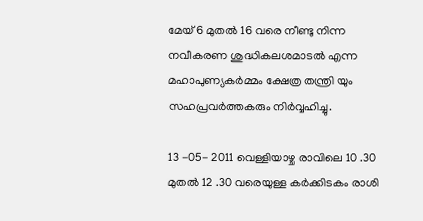മേയ് 6 മുതൽ 16 വരെ നീണ്ടു നിന്ന നവീകരണ ശുദ്ധികലശമാടൽ എന്ന മഹാപുണ്യകർമ്മം ക്ഷേത്ര തന്ത്രി യും സഹപ്രവർത്തകരും നിർവ്വഹിച്ചു.

13 -05- 2011 വെള്ളിയാഴ്ച രാവിലെ 10 .30 മുതൽ 12 .30 വരെയുള്ള കർക്കിടകം രാശി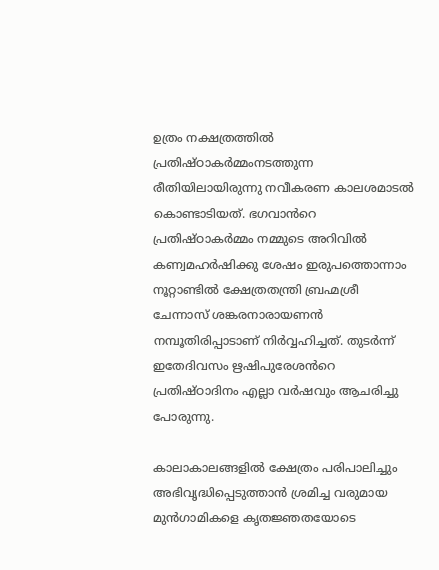ഉത്രം നക്ഷത്രത്തിൽ പ്രതിഷ്‌ഠാകർമ്മംനടത്തുന്ന രീതിയിലായിരുന്നു നവീകരണ കാലശമാടൽ കൊണ്ടാടിയത്. ഭഗവാൻറെ പ്രതിഷ്ഠാകർമ്മം നമ്മുടെ അറിവിൽ കണ്വമഹർഷിക്കു ശേഷം ഇരുപത്തൊന്നാം നൂറ്റാണ്ടിൽ ക്ഷേത്രതന്ത്രി ബ്രഹ്മശ്രീ ചേന്നാസ് ശങ്കരനാരായണൻ നമ്പൂതിരിപ്പാടാണ് നിർവ്വഹിച്ചത്. തുടർന്ന് ഇതേദിവസം ഋഷിപുരേശൻറെ പ്രതിഷ്ഠാദിനം എല്ലാ വർഷവും ആചരിച്ചു പോരുന്നു.

കാലാകാലങ്ങളിൽ ക്ഷേത്രം പരിപാലിച്ചും അഭിവൃദ്ധിപ്പെടുത്താൻ ശ്രമിച്ച വരുമായ മുൻഗാമികളെ കൃതജ്ഞതയോടെ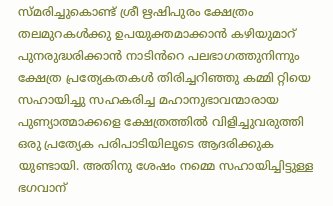സ്മരിച്ചുകൊണ്ട് ശ്രീ ഋഷിപുരം ക്ഷേത്രം തലമുറകൾക്കു ഉപയുക്തമാക്കാൻ കഴിയുമാറ് പുനരുദ്ധരിക്കാൻ നാടിൻറെ പലഭാഗത്തുനിന്നും ക്ഷേത്ര പ്രത്യേകതകൾ തിരിച്ചറിഞ്ഞു കമ്മി റ്റിയെ സഹായിച്ചു സഹകരിച്ച മഹാനുഭാവന്മാരായ പുണ്യാത്മാക്കളെ ക്ഷേത്രത്തിൽ വിളിച്ചുവരുത്തി ഒരു പ്രത്യേക പരിപാടിയിലൂടെ ആദരിക്കുക യുണ്ടായി. അതിനു ശേഷം നമ്മെ സഹായിച്ചിട്ടുള്ള ഭഗവാന്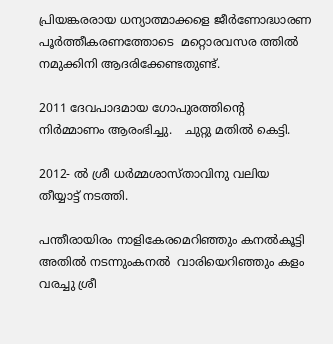പ്രിയങ്കരരായ ധന്യാത്മാക്കളെ ജീർണോദ്ധാരണ പൂർത്തീകരണത്തോടെ  മറ്റൊരവസര ത്തിൽ നമുക്കിനി ആദരിക്കേണ്ടതുണ്ട്.

2011 ദേവപാദമായ ഗോപുരത്തിന്റെ നിർമ്മാണം ആരംഭിച്ചു.   ചുറ്റു മതിൽ കെട്ടി.

2012- ൽ ശ്രീ ധർമ്മശാസ്താവിനു വലിയ തീയ്യാട്ട് നടത്തി.

പന്തീരായിരം നാളികേരമെറിഞ്ഞും കനൽകൂട്ടി അതിൽ നടന്നുംകനൽ  വാരിയെറിഞ്ഞും കളം  വരച്ചു ശ്രീ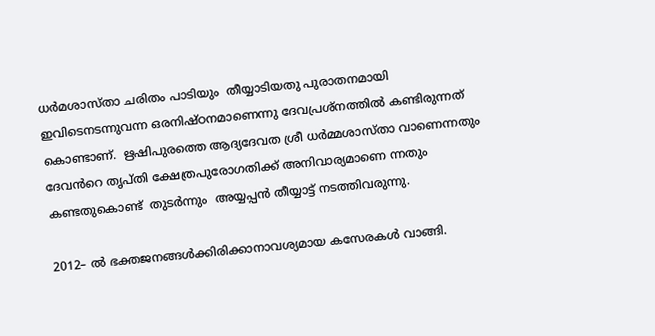ധർമശാസ്താ ചരിതം പാടിയും  തീയ്യാടിയതു പുരാതനമായി ഇവിടെനടന്നുവന്ന ഒരനിഷ്ഠനമാണെന്നു ദേവപ്രശ്നത്തിൽ കണ്ടിരുന്നത് കൊണ്ടാണ്.  ഋഷിപുരത്തെ ആദ്യദേവത ശ്രീ ധർമ്മശാസ്താ വാണെന്നതും ദേവൻറെ തൃപ്തി ക്ഷേത്രപുരോഗതിക്ക് അനിവാര്യമാണെ ന്നതും  കണ്ടതുകൊണ്ട്  തുടർന്നും  അയ്യപ്പൻ തീയ്യാട്ട് നടത്തിവരുന്നു.

2012– ൽ ഭക്തജനങ്ങൾക്കിരിക്കാനാവശ്യമായ കസേരകൾ വാങ്ങി.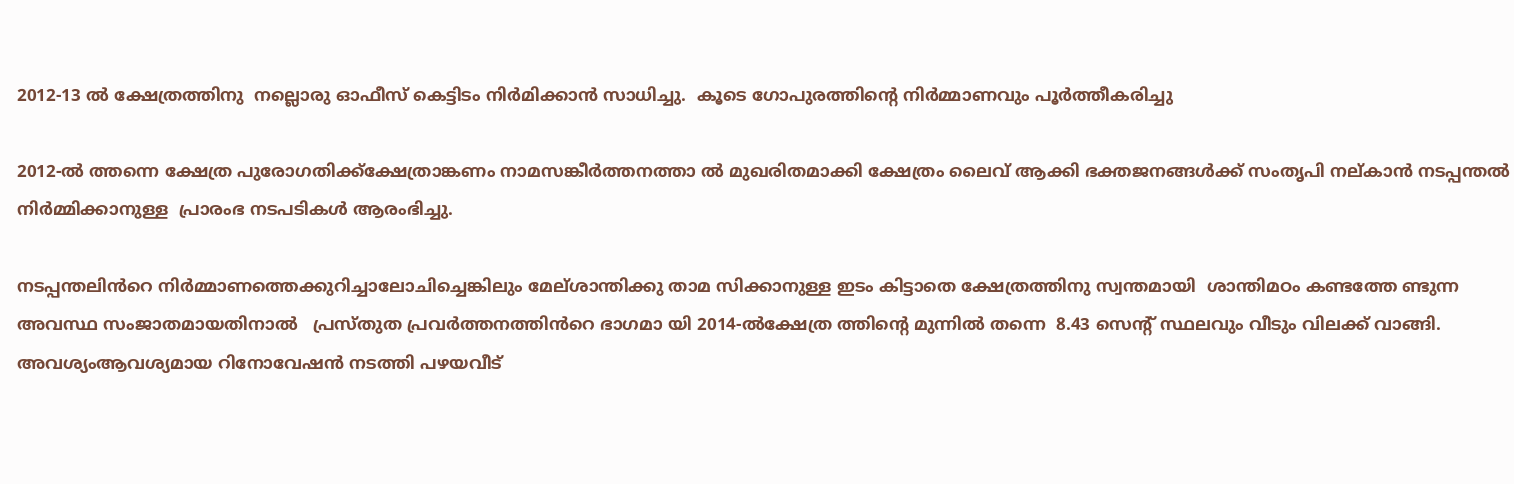2012-13 ൽ ക്ഷേത്രത്തിനു  നല്ലൊരു ഓഫീസ്‌ കെട്ടിടം നിർമിക്കാൻ സാധിച്ചു.  കൂടെ ഗോപുരത്തിന്റെ നിർമ്മാണവും പൂർത്തീകരിച്ചു

2012-ൽ ത്തന്നെ ക്ഷേത്ര പുരോഗതിക്ക്ക്ഷേത്രാങ്കണം നാമസങ്കീർത്തനത്താ ൽ മുഖരിതമാക്കി ക്ഷേത്രം ലൈവ് ആക്കി ഭക്തജനങ്ങൾക്ക് സംതൃപി നല്കാൻ നടപ്പന്തൽ നിർമ്മിക്കാനുള്ള  പ്രാരംഭ നടപടികൾ ആരംഭിച്ചു.

നടപ്പന്തലിൻറെ നിർമ്മാണത്തെക്കുറിച്ചാലോചിച്ചെങ്കിലും മേല്ശാന്തിക്കു താമ സിക്കാനുള്ള ഇടം കിട്ടാതെ ക്ഷേത്രത്തിനു സ്വന്തമായി  ശാന്തിമഠം കണ്ടത്തേ ണ്ടുന്ന അവസ്ഥ സംജാതമായതിനാൽ   പ്രസ്തുത പ്രവർത്തനത്തിൻറെ ഭാഗമാ യി 2014-ൽക്ഷേത്ര ത്തിന്റെ മുന്നിൽ തന്നെ  8.43 സെന്റ് സ്ഥലവും വീടും വിലക്ക് വാങ്ങി. അവശ്യംആവശ്യമായ റിനോവേഷൻ നടത്തി പഴയവീട്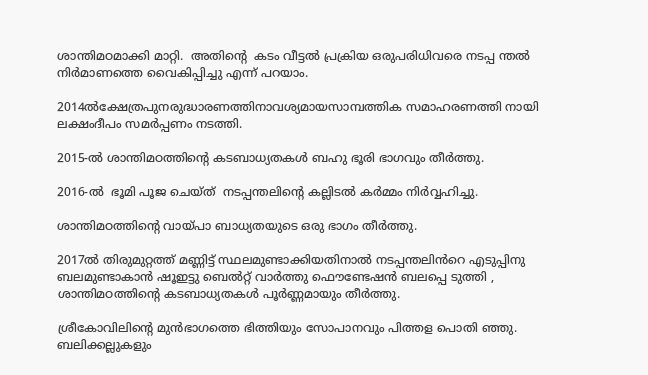ശാന്തിമഠമാക്കി മാറ്റി.  അതിന്റെ  കടം വീട്ടൽ പ്രക്രിയ ഒരുപരിധിവരെ നടപ്പ ന്തൽ നിർമാണത്തെ വൈകിപ്പിച്ചു എന്ന് പറയാം.

2014ൽക്ഷേത്രപുനരുദ്ധാരണത്തിനാവശ്യമായസാമ്പത്തിക സമാഹരണത്തി നായി  ലക്ഷംദീപം സമർപ്പണം നടത്തി.

2015-ൽ ശാന്തിമഠത്തിന്റെ കടബാധ്യതകൾ ബഹു ഭൂരി ഭാഗവും തീർത്തു.

2016-ൽ  ഭൂമി പൂജ ചെയ്ത്  നടപ്പന്തലിന്റെ കല്ലിടൽ കർമ്മം നിർവ്വഹിച്ചു.

ശാന്തിമഠത്തിന്റെ വായ്പാ ബാധ്യതയുടെ ഒരു ഭാഗം തീർത്തു.

2017ൽ തിരുമുറ്റത്ത് മണ്ണിട്ട് സ്ഥലമുണ്ടാക്കിയതിനാൽ നടപ്പന്തലിൻറെ എടുപ്പിനു ബലമുണ്ടാകാൻ ഷൂഇട്ടു ബെൽറ്റ് വാർത്തു ഫൌണ്ടേഷൻ ബലപ്പെ ടുത്തി , ശാന്തിമഠത്തിന്റെ കടബാധ്യതകൾ പൂർണ്ണമായും തീർത്തു.

ശ്രീകോവിലിന്റെ മുൻഭാഗത്തെ ഭിത്തിയും സോപാനവും പിത്തള പൊതി ഞ്ഞു. ബലിക്കല്ലുകളും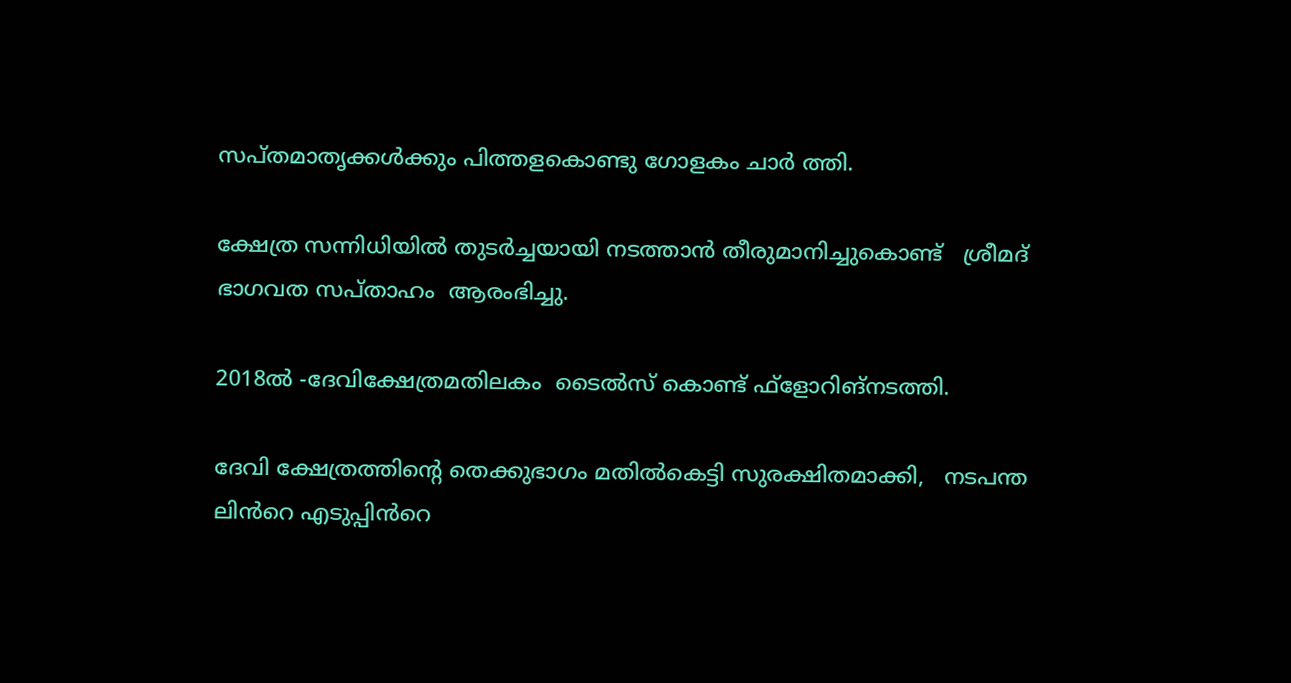സപ്തമാതൃക്കൾക്കും പിത്തളകൊണ്ടു ഗോളകം ചാർ ത്തി.

ക്ഷേത്ര സന്നിധിയിൽ തുടർച്ചയായി നടത്താൻ തീരുമാനിച്ചുകൊണ്ട്   ശ്രീമദ് ഭാഗവത സപ്‌താഹം  ആരംഭിച്ചു.

2018ൽ -ദേവിക്ഷേത്രമതിലകം  ടൈൽസ് കൊണ്ട് ഫ്ളോറിങ്നടത്തി.

ദേവി ക്ഷേത്രത്തിന്റെ തെക്കുഭാഗം മതിൽകെട്ടി സുരക്ഷിതമാക്കി,   നടപന്ത ലിൻറെ എടുപ്പിൻറെ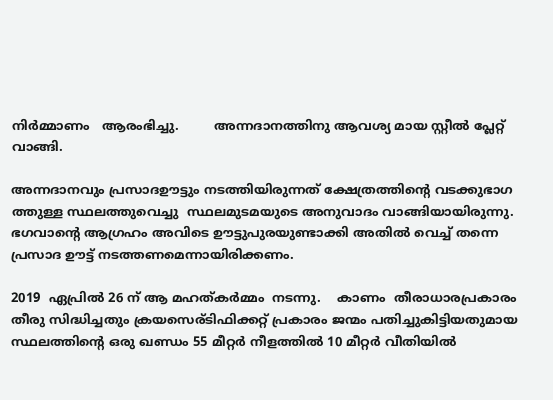നിർമ്മാണം   ആരംഭിച്ചു.         അന്നദാനത്തിനു ആവശ്യ മായ സ്റ്റീൽ പ്ലേറ്റ് വാങ്ങി.

അന്നദാനവും പ്രസാദഊട്ടും നടത്തിയിരുന്നത് ക്ഷേത്രത്തിന്റെ വടക്കുഭാഗ ത്തുള്ള സ്ഥലത്തുവെച്ചു  സ്ഥലമുടമയുടെ അനുവാദം വാങ്ങിയായിരുന്നു. ഭഗവാന്റെ ആഗ്രഹം അവിടെ ഊട്ടുപുരയുണ്ടാക്കി അതിൽ വെച്ച് തന്നെ പ്രസാദ ഊട്ട് നടത്തണമെന്നായിരിക്കണം.

2019  ഏപ്രിൽ 26 ന് ആ മഹത്കർമ്മം  നടന്നു.    കാണം  തീരാധാരപ്രകാരം  തീരു സിദ്ധിച്ചതും ക്രയസെര്ടിഫിക്കറ്റ് പ്രകാരം ജന്മം പതിച്ചുകിട്ടിയതുമായ സ്ഥലത്തിന്റെ ഒരു ഖണ്ഡം 55 മീറ്റർ നീളത്തിൽ 10 മീറ്റർ വീതിയിൽ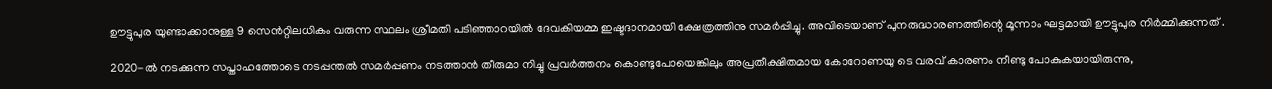ഊട്ടുപുര യുണ്ടാക്കാനുള്ള 9 സെൻറ്റിലധികം വരുന്ന സ്ഥലം ശ്രീമതി പടിഞ്ഞാറയിൽ ദേവകിയമ്മ ഇഷ്ടദാനമായി ക്ഷേത്രത്തിനു സമർപ്പിച്ചു. അവിടെയാണ് പുനരുദ്ധാരണത്തിന്റെ മൂന്നാം ഘട്ടമായി ഊട്ടുപുര നിർമ്മിക്കുന്നത് .

2020-ൽ നടക്കുന്ന സപ്താഹത്തോടെ നടപ്പന്തൽ സമർപ്പണം നടത്താൻ തീരുമാ നിച്ചു പ്രവർത്തനം കൊണ്ടുപോയെങ്കിലും അപ്രതീക്ഷിതമായ കോറോണയു ടെ വരവ് കാരണം നീണ്ടു പോകുകയായിരുന്നു,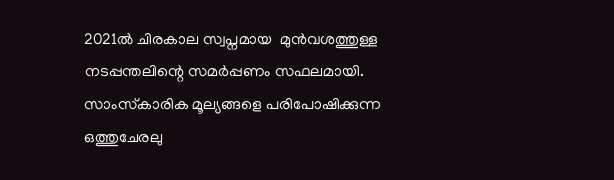2021ൽ ചിരകാല സ്വപ്നമായ  മുൻവശത്തുള്ള നടപ്പന്തലിന്റെ സമർപ്പണം സഫലമായി. സാംസ്‌കാരിക മൂല്യങ്ങളെ പരിപോഷിക്കുന്ന ഒത്തുചേരലു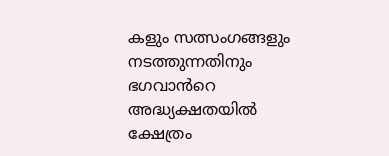കളും സത്സംഗങ്ങളും  നടത്തുന്നതിനും ഭഗവാൻറെ അദ്ധ്യക്ഷതയിൽ ക്ഷേത്രം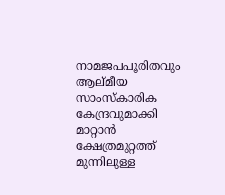നാമജപപൂരിതവും ആല്മീയ സാംസ്‌കാരിക കേന്ദ്രവുമാക്കി മാറ്റാൻ ക്ഷേത്രമുറ്റത്ത് മുന്നിലുള്ള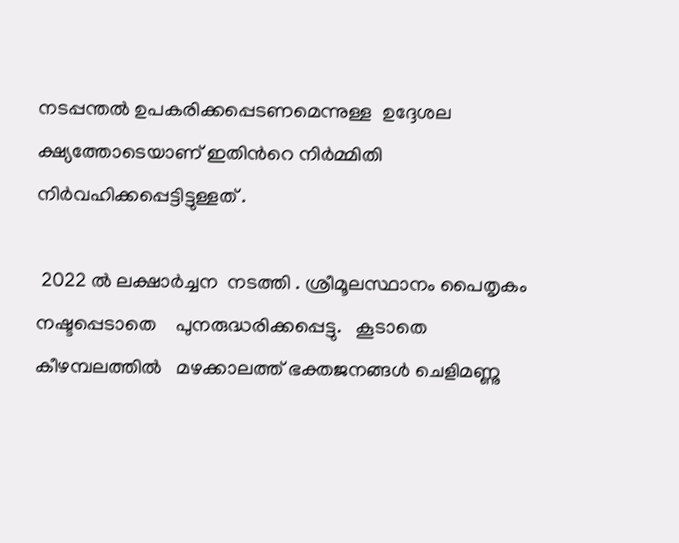നടപ്പന്തൽ ഉപകരിക്കപ്പെടണമെന്നുള്ള  ഉദ്ദേശല ക്ഷ്യത്തോടെയാണ് ഇതിൻറെ നിർമ്മിതി നിർവഹിക്കപ്പെട്ടിട്ടുള്ളത് .

 2022 ൽ ലക്ഷാർച്ചന  നടത്തി . ശ്രീമൂലസ്ഥാനം പൈതൃകം നഷ്ടപ്പെടാതെ    പുനരുദ്ധരിക്കപ്പെട്ടു.   കൂടാതെ    കീഴമ്പലത്തിൽ   മഴക്കാലത്ത് ഭക്തജനങ്ങൾ ചെളിമണ്ണു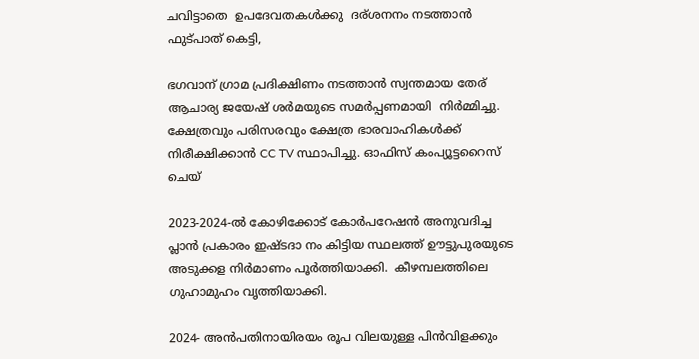ചവിട്ടാതെ  ഉപദേവതകൾക്കു  ദര്ശനനം നടത്താൻ  ഫുട്പാത് കെട്ടി,

ഭഗവാന് ഗ്രാമ പ്രദിക്ഷിണം നടത്താൻ സ്വന്തമായ തേര് ആചാര്യ ജയേഷ് ശർമയുടെ സമർപ്പണമായി  നിർമ്മിച്ചു.  ക്ഷേത്രവും പരിസരവും ക്ഷേത്ര ഭാരവാഹികൾക്ക് നിരീക്ഷിക്കാൻ CC TV സ്ഥാപിച്ചു. ഓഫിസ് കംപ്യൂട്ടറൈസ് ചെയ്

2023-2024-ൽ കോഴിക്കോട് കോർപറേഷൻ അനുവദിച്ച പ്ലാൻ പ്രകാരം ഇഷ്ടദാ നം കിട്ടിയ സ്ഥലത്ത്‌ ഊട്ടുപുരയുടെ അടുക്കള നിർമാണം പൂർത്തിയാക്കി.  കീഴമ്പലത്തിലെ ഗുഹാമുഹം വൃത്തിയാക്കി.

2024- അൻപതിനായിരയം രൂപ വിലയുള്ള പിൻവിളക്കും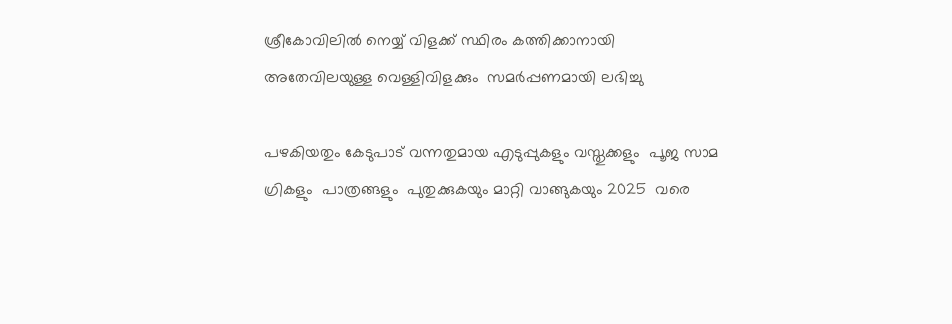ശ്രീകോവിലിൽ നെയ്യ് വിളക്ക് സ്ഥിരം കത്തിക്കാനായി അതേവിലയുള്ള വെള്ളിവിളക്കും  സമർപ്പണമായി ലഭിച്ചു

പഴകിയതും കേടുപാട് വന്നതുമായ എടുപ്പുകളും വസ്തുക്കളും  പൂജ സാമ ഗ്രികളും  പാത്രങ്ങളും  പുതുക്കുകയും മാറ്റി വാങ്ങുകയും 2025  വരെ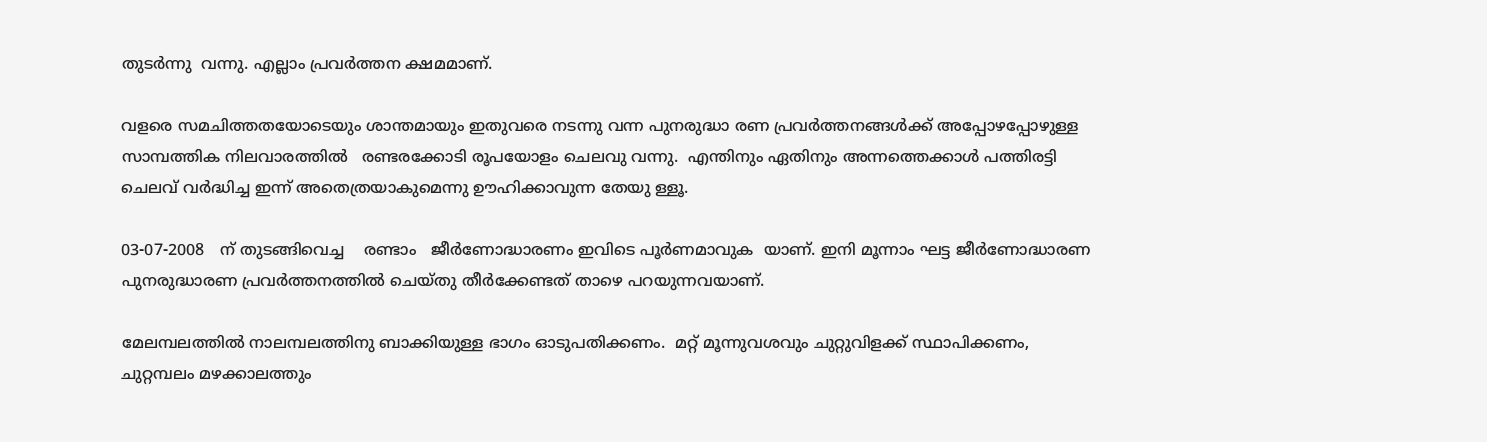തുടർന്നു  വന്നു. എല്ലാം പ്രവർത്തന ക്ഷമമാണ്.

വളരെ സമചിത്തതയോടെയും ശാന്തമായും ഇതുവരെ നടന്നു വന്ന പുനരുദ്ധാ രണ പ്രവർത്തനങ്ങൾക്ക് അപ്പോഴപ്പോഴുള്ള സാമ്പത്തിക നിലവാരത്തിൽ   രണ്ടരക്കോടി രൂപയോളം ചെലവു വന്നു.  എന്തിനും ഏതിനും അന്നത്തെക്കാൾ പത്തിരട്ടി ചെലവ് വർദ്ധിച്ച ഇന്ന് അതെത്രയാകുമെന്നു ഊഹിക്കാവുന്ന തേയു ള്ളൂ.

03-07-2008   ന് തുടങ്ങിവെച്ച    രണ്ടാം   ജീർണോദ്ധാരണം ഇവിടെ പൂർണമാവുക  യാണ്. ഇനി മൂന്നാം ഘട്ട ജീർണോദ്ധാരണ പുനരുദ്ധാരണ പ്രവർത്തനത്തിൽ ചെയ്തു തീർക്കേണ്ടത് താഴെ പറയുന്നവയാണ്.

മേലമ്പലത്തിൽ നാലമ്പലത്തിനു ബാക്കിയുള്ള ഭാഗം ഓടുപതിക്കണം.  മറ്റ് മൂന്നുവശവും ചുറ്റുവിളക്ക് സ്ഥാപിക്കണം,  ചുറ്റമ്പലം മഴക്കാലത്തും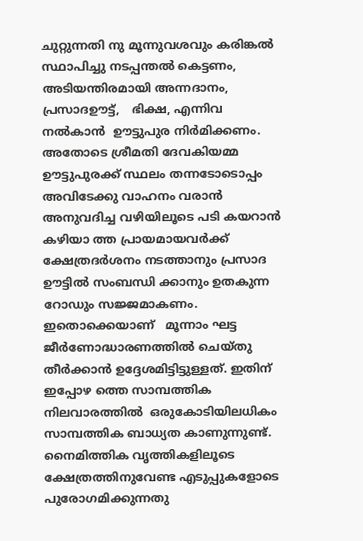ചുറ്റുന്നതി നു മൂന്നുവശവും കരിങ്കൽ സ്ഥാപിച്ചു നടപ്പന്തൽ കെട്ടണം,    അടിയന്തിരമായി അന്നദാനം, പ്രസാദഊട്ട്,   ഭിക്ഷ, എന്നിവ   നൽകാൻ  ഊട്ടുപുര നിർമിക്കണം.  അതോടെ ശ്രീമതി ദേവകിയമ്മ ഊട്ടുപുരക്ക് സ്ഥലം തന്നടോടൊപ്പം അവിടേക്കു വാഹനം വരാൻ അനുവദിച്ച വഴിയിലൂടെ പടി കയറാൻ കഴിയാ ത്ത പ്രായമായവർക്ക് ക്ഷേത്രദർശനം നടത്താനും പ്രസാദ ഊട്ടിൽ സംബന്ധി ക്കാനും ഉതകുന്ന റോഡും സജ്ജമാകണം. ഇതൊക്കെയാണ്   മൂന്നാം ഘട്ട ജീർണോദ്ധാരണത്തിൽ ചെയ്‌തു തീർക്കാൻ ഉദ്ദേശമിട്ടിട്ടുള്ളത്. ഇതിന് ഇപ്പോഴ ത്തെ സാമ്പത്തിക നിലവാരത്തിൽ  ഒരുകോടിയിലധികം സാമ്പത്തിക ബാധ്യത കാണുന്നുണ്ട്. നൈമിത്തിക വൃത്തികളിലൂടെ ക്ഷേത്രത്തിനുവേണ്ട എടുപ്പുകളോടെ പുരോഗമിക്കുന്നതു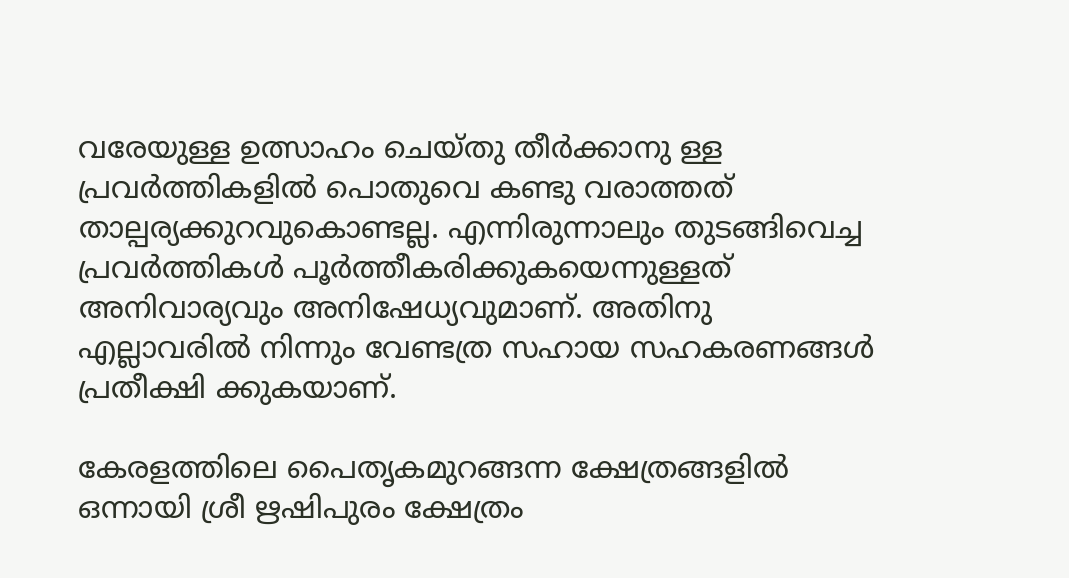വരേയുള്ള ഉത്സാഹം ചെയ്തു തീർക്കാനു ള്ള പ്രവർത്തികളിൽ പൊതുവെ കണ്ടു വരാത്തത് താല്പര്യക്കുറവുകൊണ്ടല്ല. എന്നിരുന്നാലും തുടങ്ങിവെച്ച പ്രവർത്തികൾ പൂർത്തീകരിക്കുകയെന്നുള്ളത് അനിവാര്യവും അനിഷേധ്യവുമാണ്. അതിനു എല്ലാവരിൽ നിന്നും വേണ്ടത്ര സഹായ സഹകരണങ്ങൾ പ്രതീക്ഷി ക്കുകയാണ്.

കേരളത്തിലെ പൈതൃകമുറങ്ങന്ന ക്ഷേത്രങ്ങളിൽ ഒന്നായി ശ്രീ ഋഷിപുരം ക്ഷേത്രം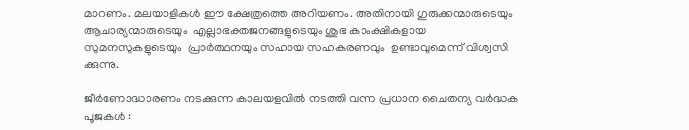മാറണം. മലയാളികൾ ഈ ക്ഷേത്രത്തെ അറിയണം. അതിനായി ഗുരുക്കന്മാരുടെയും ആചാര്യന്മാരുടെയും  എല്ലാഭക്തജനങ്ങളുടെയും ശുഭ കാംക്ഷികളായ സുമനസുകളുടെയും  പ്രാർത്ഥനയും സഹായ സഹകരണവും  ഉണ്ടാവുമെന്ന് വിശ്വസി ക്കുന്നു.

ജീർണോദ്ധാരണം നടക്കുന്ന കാലയളവിൽ നടത്തി വന്ന പ്രധാന ചൈതന്യ വർദ്ധക പൂജകൾ :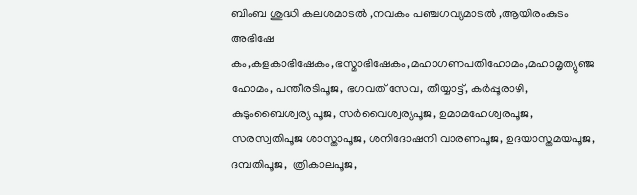ബിംബ ശുദ്ധി കലശമാടൽ ,നവകം പഞ്ചഗവ്യമാടൽ ,ആയിരംകുടം അഭിഷേ കം,കളകാഭിഷേകം,ഭസ്മാഭിഷേകം,മഹാഗണപതിഹോമം,മഹാമൃത്യുഞ്ജ ഹോമം, പന്തീരടിപൂജ, ഭഗവത് സേവ, തീയ്യാട്ട്, കർപ്പൂരാഴി, കുടുംബൈശ്വര്യ പൂജ, സർവൈശ്വര്യപൂജ, ഉമാമഹേശ്വരപൂജ, സരസ്വതിപൂജ ശാസ്താപൂജ, ശനിദോഷനി വാരണപൂജ, ഉദയാസ്തമയപൂജ, ദമ്പതിപൂജ,  ത്രികാലപൂജ,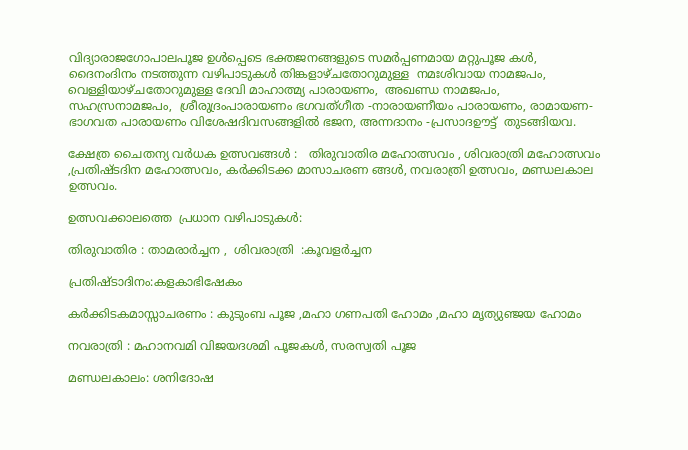വിദ്യാരാജഗോപാലപൂജ ഉൾപ്പെടെ ഭക്തജനങ്ങളുടെ സമർപ്പണമായ മറ്റുപൂജ കൾ, ദൈനംദിനം നടത്തുന്ന വഴിപാടുകൾ തിങ്കളാഴ്ചതോറുമുള്ള  നമഃശിവായ നാമജപം, വെള്ളിയാഴ്ചതോറുമുള്ള ദേവി മാഹാത്മ്യ പാരായണം,  അഖണ്ഡ നാമജപം, സഹസ്രനാമജപം,  ശ്രീരുദ്രംപാരായണം ഭഗവത്ഗീത -നാരായണീയം പാരായണം, രാമായണ-ഭാഗവത പാരായണം വിശേഷദിവസങ്ങളിൽ ഭജന, അന്നദാനം -പ്രസാദഊട്ട്  തുടങ്ങിയവ.

ക്ഷേത്ര ചൈതന്യ വർധക ഉത്സവങ്ങൾ :   തിരുവാതിര മഹോത്സവം , ശിവരാത്രി മഹോത്സവം ,പ്രതിഷ്ടദിന മഹോത്സവം, കർക്കിടക്ക മാസാചരണ ങ്ങൾ, നവരാത്രി ഉത്സവം, മണ്ഡലകാല ഉത്സവം.

ഉത്സവക്കാലത്തെ  പ്രധാന വഴിപാടുകൾ:

തിരുവാതിര : താമരാർച്ചന ,  ശിവരാത്രി  :കൂവളർച്ചന

പ്രതിഷ്ടാദിനം:കളകാഭിഷേകം

കർക്കിടകമാസ്സാചരണം : കുടുംബ പൂജ ,മഹാ ഗണപതി ഹോമം ,മഹാ മൃത്യുഞ്ജയ ഹോമം

നവരാത്രി : മഹാനവമി വിജയദശമി പൂജകൾ, സരസ്വതി പൂജ

മണ്ഡലകാലം: ശനിദോഷ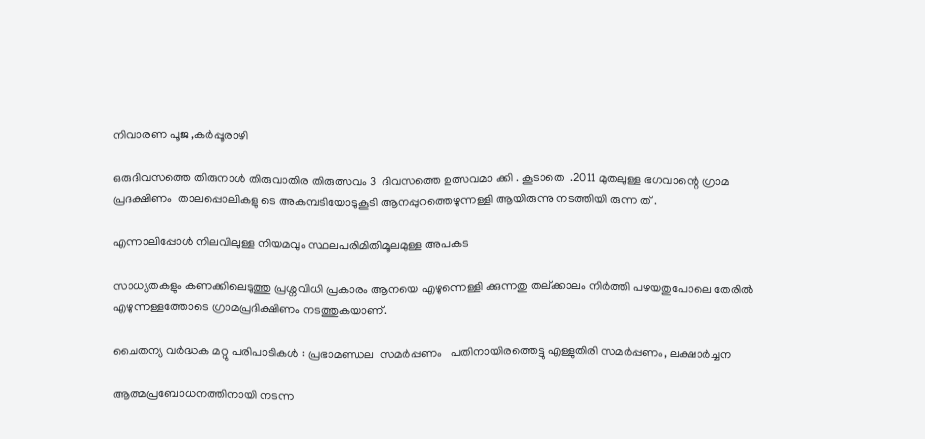നിവാരണ പൂജ ,കർപ്പൂരാഴി

ഒരുദിവസത്തെ തിരുനാൾ തിരുവാതിര തിരുത്സവം 3  ദിവസത്തെ ഉത്സവമാ ക്കി . കൂടാതെ  .2011 മുതലുള്ള ഭഗവാന്റെ ഗ്രാമ പ്രദക്ഷിണം  താലപ്പൊലികളു ടെ അകമ്പടിയോടുകൂടി ആനപ്പുറത്തെഴുന്നള്ളി ആയിരുന്നു നടത്തിയി രുന്ന ത് .

എന്നാലിപ്പോൾ നിലവിലുള്ള നിയമവും സ്ഥലപരിമിതിമൂലമുള്ള അപകട

സാധ്യതകളും കണക്കിലെടുത്തു പ്രശ്നവിധി പ്രകാരം ആനയെ എഴുന്നെള്ളി ക്കുന്നതു തല്ക്കാലം നിർത്തി പഴയതുപോലെ തേരിൽ എഴുന്നള്ളത്തോടെ ഗ്രാമപ്രദിക്ഷിണം നടത്തുകയാണ്.

ചൈതന്യ വർദ്ധക മറ്റു പരിപാടികൾ : പ്രഭാമണ്ഡല  സമർപ്പണം   പതിനായിരത്തെട്ടു എള്ളുതിരി സമർപ്പണം, ലക്ഷാർച്ചന

ആത്മപ്രബോധനത്തിനായി നടന്ന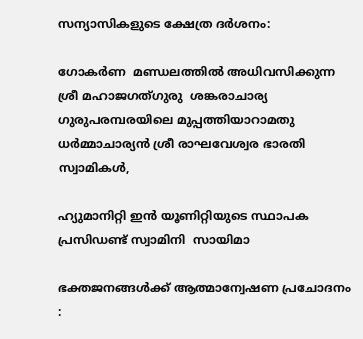സന്യാസികളുടെ ക്ഷേത്ര ദർശനം:

ഗോകർണ  മണ്ഡലത്തിൽ അധിവസിക്കുന്ന ശ്രീ മഹാജഗത്ഗുരു  ശങ്കരാചാര്യ ഗുരുപരമ്പരയിലെ മുപ്പത്തിയാറാമതു ധർമ്മാചാര്യൻ ശ്രീ രാഘവേശ്വര ഭാരതി സ്വാമികൾ,

ഹ്യുമാനിറ്റി ഇൻ യൂണിറ്റിയുടെ സ്ഥാപക പ്രസിഡണ്ട് സ്വാമിനി  സായിമാ

ഭക്തജനങ്ങൾക്ക് ആത്മാന്വേഷണ പ്രചോദനം :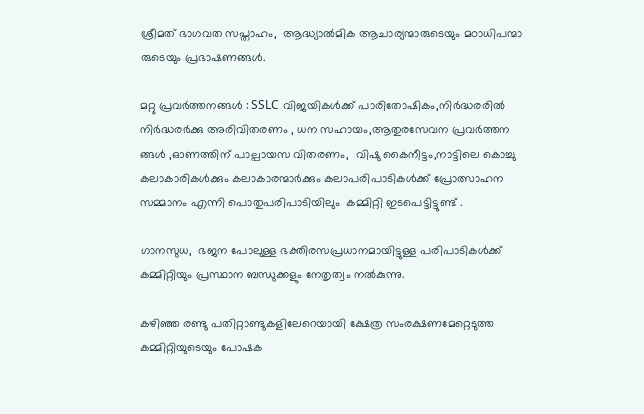ശ്രീമത് ഭാഗവത സപ്താഹം,  ആദ്ധ്യാൽമിക ആചാര്യന്മാരുടെയും മഠാധിപന്മാ രുടെയും പ്രഭാഷണങ്ങൾ.

മറ്റു പ്രവർത്തനങ്ങൾ : SSLC വിജയികൾക്ക് പാരിതോഷികം,നിർദ്ധരരിൽ നിർദ്ധരർക്കു അരിവിതരണം , ധന സഹായം,ആതുരസേവന പ്രവർത്തന ങ്ങൾ ,ഓണത്തിന് പാല്പായസ വിതരണം,  വിഷു കൈനീട്ടം,നാട്ടിലെ കൊച്ചു കലാകാരികൾക്കും കലാകാരന്മാർക്കും കലാപരിപാടികൾക്ക് പ്രോത്സാഹന സമ്മാനം എന്നി പൊതുപരിപാടിയിലും  കമ്മിറ്റി ഇടപെട്ടിട്ടുണ്ട് .

ഗാനസുധ,  ഭജന പോലുള്ള ഭക്തിരസപ്രധാനമായിട്ടുള്ള പരിപാടികൾക്ക്   കമ്മിറ്റിയും പ്രസ്ഥാന ബന്ധുക്കളും നേതൃത്വം നൽകുന്നു.

കഴിഞ്ഞ രണ്ടു പതിറ്റാണ്ടുകളിലേറെയായി ക്ഷേത്ര സംരക്ഷണമേറ്റെടുത്ത കമ്മിറ്റിയുടെയും പോഷക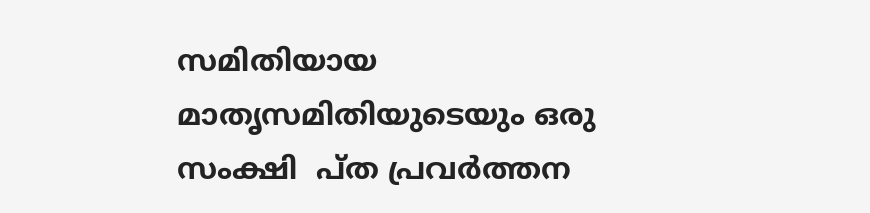സമിതിയായ മാതൃസമിതിയുടെയും ഒരു സംക്ഷി  പ്ത പ്രവർത്തന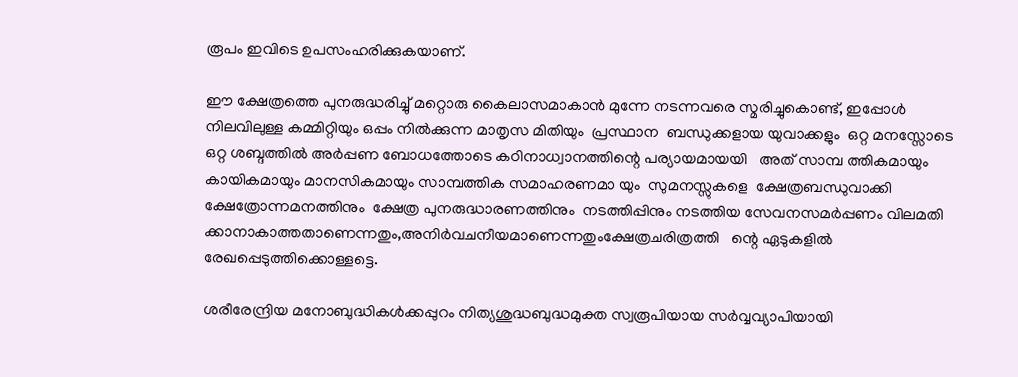രൂപം ഇവിടെ ഉപസംഹരിക്കുകയാണ്.

ഈ ക്ഷേത്രത്തെ പുനരുദ്ധരിച്ചു് മറ്റൊരു കൈലാസമാകാൻ മുന്നേ നടന്നവരെ സ്മരിച്ചുകൊണ്ട്, ഇപ്പോൾ നിലവിലുള്ള കമ്മിറ്റിയും ഒപ്പം നിൽക്കുന്ന മാതൃസ മിതിയും  പ്രസ്ഥാന  ബന്ധുക്കളായ യുവാക്കളും  ഒറ്റ മനസ്സോടെ ഒറ്റ ശബ്ദത്തിൽ അർപ്പണ ബോധത്തോടെ കഠിനാധ്വാനത്തിന്റെ പര്യായമായയി   അത് സാമ്പ ത്തികമായും കായികമായും മാനസികമായും സാമ്പത്തിക സമാഹരണമാ യും  സുമനസ്സുകളെ  ക്ഷേത്രബന്ധുവാക്കി  ക്ഷേത്രോന്നമനത്തിനും  ക്ഷേത്ര പുനരുദ്ധാരണത്തിനും  നടത്തിപ്പിനും നടത്തിയ സേവനസമർപ്പണം വിലമതി ക്കാനാകാത്തതാണെന്നതും,അനിർവചനീയമാണെന്നതുംക്ഷേത്രചരിത്രത്തി   ന്റെ ഏടുകളിൽ രേഖപ്പെടുത്തിക്കൊള്ളട്ടെ.

ശരീരേന്ദ്രിയ മനോബുദ്ധികൾക്കപ്പുറം നിത്യശുദ്ധബുദ്ധമുക്ത സ്വരൂപിയായ സർവ്വവ്യാപിയായി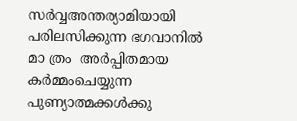സർവ്വഅന്തര്യാമിയായി പരിലസിക്കുന്ന ഭഗവാനിൽ മാ ത്രം  അർപ്പിതമായ കർമ്മംചെയ്യുന്ന പുണ്യാത്മക്കൾക്കു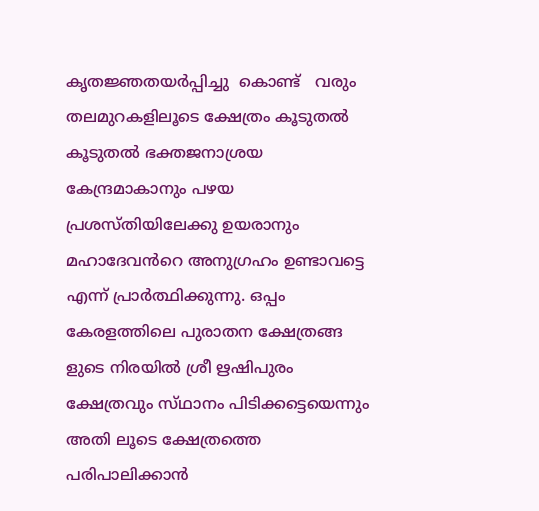കൃതജ്ഞതയർപ്പിച്ചു  കൊണ്ട്   വരും തലമുറകളിലൂടെ ക്ഷേത്രം കൂടുതൽ കൂടുതൽ ഭക്തജനാശ്രയ കേന്ദ്രമാകാനും പഴയ പ്രശസ്തിയിലേക്കു ഉയരാനും മഹാദേവൻറെ അനുഗ്രഹം ഉണ്ടാവട്ടെ എന്ന് പ്രാർത്ഥിക്കുന്നു. ഒപ്പം കേരളത്തിലെ പുരാതന ക്ഷേത്രങ്ങ ളുടെ നിരയിൽ ശ്രീ ഋഷിപുരം ക്ഷേത്രവും സ്‌ഥാനം പിടിക്കട്ടെയെന്നും അതി ലൂടെ ക്ഷേത്രത്തെ പരിപാലിക്കാൻ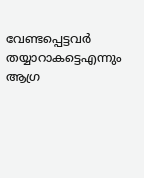വേണ്ടപ്പെട്ടവർ തയ്യാറാകട്ടെഎന്നും ആഗ്ര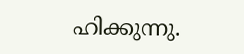ഹിക്കുന്നു.